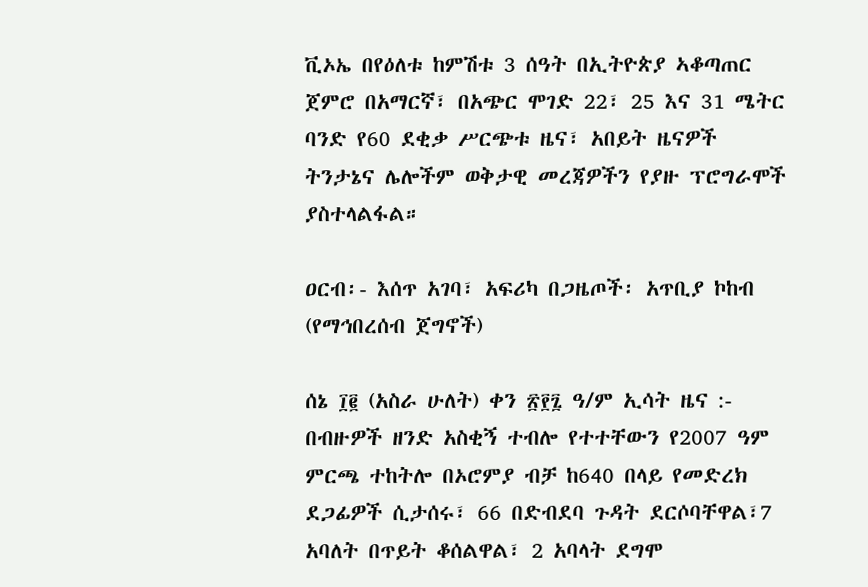ቪኦኤ በየዕለቱ ከምሽቱ 3 ሰዓት በኢትዮጵያ ኣቆጣጠር ጀምሮ በአማርኛ፣ በአጭር ሞገድ 22፣ 25 እና 31 ሜትር ባንድ የ60 ደቂቃ ሥርጭቱ ዜና፣ አበይት ዜናዎች ትንታኔና ሌሎችም ወቅታዊ መረጃዎችን የያዙ ፕሮግራሞች ያስተላልፋል።

ዐርብ፡- እሰጥ አገባ፣ አፍሪካ በጋዜጦች፡ አጥቢያ ኮከብ (የማኅበረሰብ ጀግኖች)

ሰኔ ፲፪ (አስራ ሁለት) ቀን ፳፻፯ ዓ/ም ኢሳት ዜና :- በብዙዎች ዘንድ አስቂኝ ተብሎ የተተቸውን የ2007 ዓም ምርጫ ተከትሎ በኦሮምያ ብቻ ከ640 በላይ የመድረክ ደጋፊዎች ሲታሰሩ፣ 66 በድብደባ ጉዳት ደርሶባቸዋል፣7 አባለት በጥይት ቆሰልዋል፣ 2 አባላት ደግሞ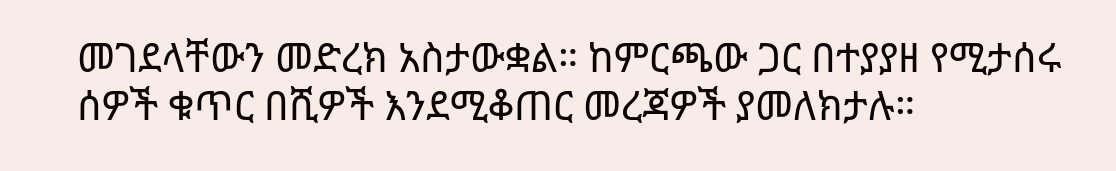መገደላቸውን መድረክ አስታውቋል። ከምርጫው ጋር በተያያዘ የሚታሰሩ ሰዎች ቁጥር በሺዎች እንደሚቆጠር መረጃዎች ያመለክታሉ።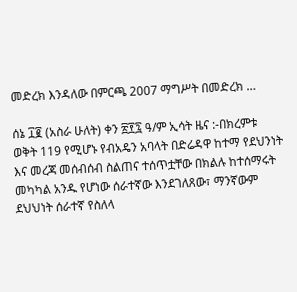መድረክ እንዳለው በምርጫ 2007 ማግሥት በመድረክ …

ሰኔ ፲፪ (አስራ ሁለት) ቀን ፳፻፯ ዓ/ም ኢሳት ዜና :-በክረምቱ ወቅት 119 የሚሆኑ የብአዴን አባላት በድሬዳዋ ከተማ የደህንነት እና መረጃ መሰብሰብ ስልጠና ተሰጥቷቸው በክልሉ ከተሰማሩት መካካል አንዱ የሆነው ሰራተኛው እንደገለጸው፣ ማንኛውም ደህህነት ሰራተኛ የስለላ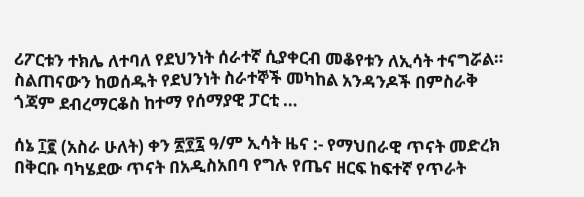ሪፖርቱን ተክሌ ለተባለ የደህንነት ሰራተኛ ሲያቀርብ መቆየቱን ለኢሳት ተናግሯል። ስልጠናውን ከወሰዱት የደህንነት ስራተኞች መካከል አንዳንዶች በምስራቅ ጎጃም ደብረማርቆስ ከተማ የሰማያዊ ፓርቲ …

ሰኔ ፲፪ (አስራ ሁለት) ቀን ፳፻፯ ዓ/ም ኢሳት ዜና :- የማህበራዊ ጥናት መድረክ በቅርቡ ባካሄደው ጥናት በአዲስአበባ የግሉ የጤና ዘርፍ ከፍተኛ የጥራት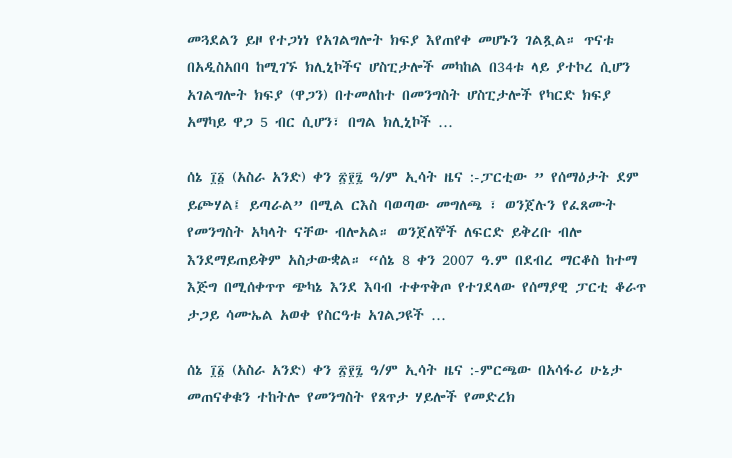መጓደልን ይዞ የተጋነነ የአገልግሎት ክፍያ እየጠየቀ መሆኑን ገልጿል። ጥናቱ በአዲስአበባ ከሚገኙ ክሊኒኮችና ሆስፒታሎች መካከል በ34ቱ ላይ ያተኮረ ሲሆን አገልግሎት ክፍያ (ዋጋን) በተመለከተ በመንግስት ሆስፒታሎች የካርድ ክፍያ አማካይ ዋጋ 5 ብር ሲሆን፣ በግል ክሊኒኮች …

ሰኔ ፲፩ (አስራ አንድ) ቀን ፳፻፯ ዓ/ም ኢሳት ዜና :-ፓርቲው ” የሰማዕታት ደም ይጮሃል፤ ይጣራል” በሚል ርእስ ባወጣው መግለጫ ፣ ወንጀሉን የፈጸሙት የመንግስት አካላት ናቸው ብሎአል። ወንጀለኞች ለፍርድ ይቅረቡ ብሎ እንደማይጠይቅም አስታውቋል። “ሰኔ 8 ቀን 2007 ዓ.ም በደብረ ማርቆስ ከተማ እጅግ በሚሰቀጥጥ ጭካኔ እንደ እባብ ተቀጥቅጦ የተገደላው የሰማያዊ ፓርቲ ቆራጥ ታጋይ ሳሙኤል አወቀ የስርዓቱ አገልጋዩች …

ሰኔ ፲፩ (አስራ አንድ) ቀን ፳፻፯ ዓ/ም ኢሳት ዜና :-ምርጫው በአሳፋሪ ሁኔታ መጠናቀቁን ተከትሎ የመንግስት የጸጥታ ሃይሎች የመድረክ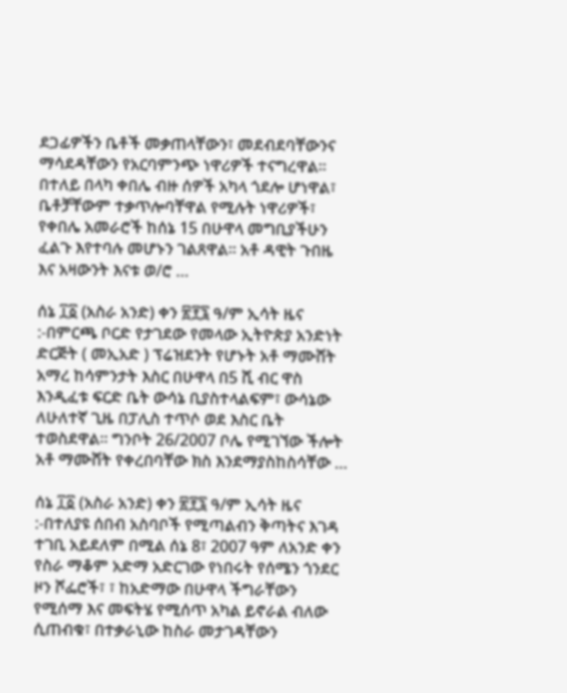ደጋፊዎችን ቤቶች መቃጠላቸውን፣ መደብደባቸውንና ማሳደዳቸውን የአርባምንጭ ነዋሪዎች ተናግረዋል። በተለይ በላካ ቀበሌ ብዙ ሰዎች አካላ ጎደሎ ሆነዋል፣ ቤቶቻቸውም ተቃጥሎባቸዋል የሚሉት ነዋሪዎች፣ የቀበሌ አመራሮች ከሰኔ 15 በሁዋላ መግቢያችሁን ፈልጉ እየተባሉ መሆኑን ገልጸዋል። አቶ ዳዊት ጉበዜ እና አዛውንት እናቱ ወ/ሮ …

ሰኔ ፲፩ (አስራ አንድ) ቀን ፳፻፯ ዓ/ም ኢሳት ዜና :-በምርጫ ቦርድ የታገደው የመላው ኢትዮጵያ አንድነት ድርጅት ( መኢአድ ) ፕሬዝደንት የሆኑት አቶ ማሙሸት አማረ ከሳምንታት እስር በሁዋላ በ5 ሺ ብር ዋስ እንዲፈቱ ፍርድ ቤት ውሳኔ ቢያስተላልፍም፣ ውሳኔው ለሁለተኛ ጊዜ በፓሊስ ተጥሶ ወደ እስር ቤት ተወስደዋል። ግንቦት 26/2007 ቦሌ የሚገኘው ችሎት አቶ ማሙሸት የቀረበባቸው ክስ እንደማያስከስሳቸው …

ሰኔ ፲፩ (አስራ አንድ) ቀን ፳፻፯ ዓ/ም ኢሳት ዜና :-በተለያዩ ሰበብ አስባቦች የሚጣልብን ቅጣትና እገዳ ተገቢ አይደለም በሚል ሰኔ 8፣ 2007 ዓም ለአንድ ቀን የስራ ማቆም አድማ አድርገው የነበሩት የሰሜን ጎንደር ዞን ሾፌሮች፣ ፣ ከአድማው በሁዋላ ችግራቸውን የሚሰማ እና መፍትሄ የሚሰጥ አካል ይኖራል ብለው ሲጠብቁ፣ በተቃራኒው ከስራ መታገዳቸውን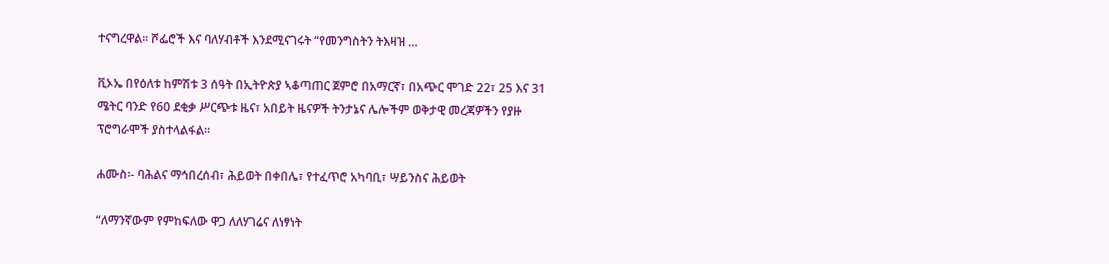ተናግረዋል። ሾፌሮች እና ባለሃብቶች እንደሚናገሩት “የመንግስትን ትእዛዝ …

ቪኦኤ በየዕለቱ ከምሽቱ 3 ሰዓት በኢትዮጵያ ኣቆጣጠር ጀምሮ በአማርኛ፣ በአጭር ሞገድ 22፣ 25 እና 31 ሜትር ባንድ የ60 ደቂቃ ሥርጭቱ ዜና፣ አበይት ዜናዎች ትንታኔና ሌሎችም ወቅታዊ መረጃዎችን የያዙ ፕሮግራሞች ያስተላልፋል።

ሐሙስ፡- ባሕልና ማኅበረሰብ፣ ሕይወት በቀበሌ፣ የተፈጥሮ አካባቢ፣ ሣይንስና ሕይወት

“ለማንኛውም የምከፍለው ዋጋ ለለሃገሬና ለነፃነት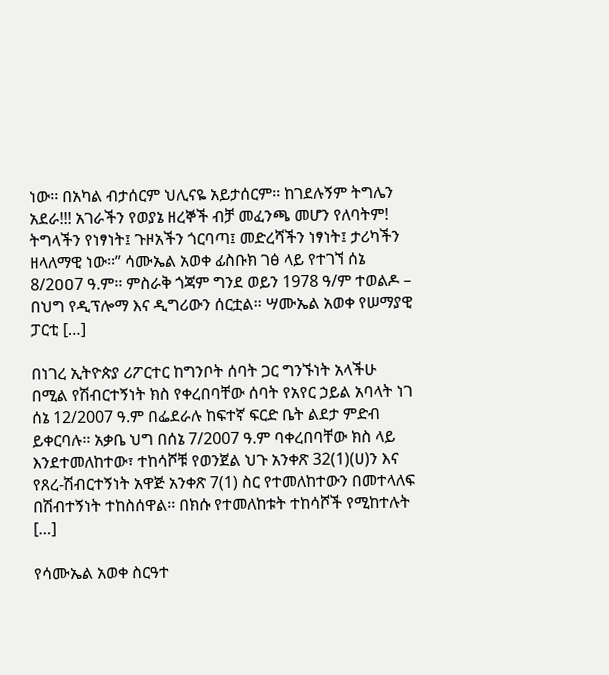ነው፡፡ በአካል ብታሰርም ህሊናዬ አይታሰርም፡፡ ከገደሉኝም ትግሌን አደራ!!! አገራችን የወያኔ ዘረኞች ብቻ መፈንጫ መሆን የለባትም! ትግላችን የነፃነት፤ ጉዞአችን ጎርባጣ፤ መድረሻችን ነፃነት፤ ታሪካችን ዘላለማዊ ነው፡፡” ሳሙኤል አወቀ ፊስቡክ ገፅ ላይ የተገኘ ሰኔ 8/2ዐዐ7 ዓ.ም፡፡ ምስራቅ ጎጃም ግንደ ወይን 1978 ዓ/ም ተወልዶ – በህግ የዲፕሎማ እና ዲግሪውን ሰርቷል፡፡ ሣሙኤል አወቀ የሠማያዊ ፓርቲ […]

በነገረ ኢትዮጵያ ሪፖርተር ከግንቦት ሰባት ጋር ግንኙነት አላችሁ በሚል የሽብርተኝነት ክስ የቀረበባቸው ሰባት የአየር ኃይል አባላት ነገ ሰኔ 12/2007 ዓ.ም በፌደራሉ ከፍተኛ ፍርድ ቤት ልደታ ምድብ ይቀርባሉ፡፡ አቃቤ ህግ በሰኔ 7/2007 ዓ.ም ባቀረበባቸው ክስ ላይ እንደተመለከተው፣ ተከሳሾቹ የወንጀል ህጉ አንቀጽ 32(1)(ሀ)ን እና የጸረ-ሽብርተኝነት አዋጅ አንቀጽ 7(1) ስር የተመለከተውን በመተላለፍ በሽብተኝነት ተከስሰዋል፡፡ በክሱ የተመለከቱት ተከሳሾች የሚከተሉት […]

የሳሙኤል አወቀ ስርዓተ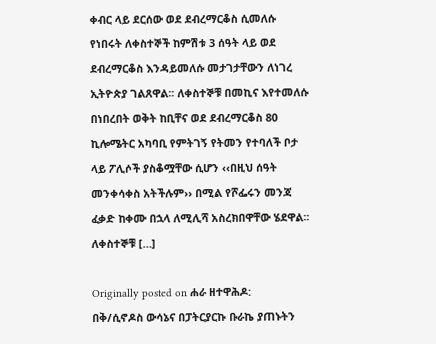ቀብር ላይ ደርሰው ወደ ደብረማርቆስ ሲመለሱ የነበሩት ለቀስተኞች ከምሽቱ 3 ሰዓት ላይ ወደ ደብረማርቆስ እንዳይመለሱ መታገታቸውን ለነገረ ኢትዮጵያ ገልጸዋል፡፡ ለቀስተኞቹ በመኪና እየተመለሱ በነበረበት ወቅት ከቢቸና ወደ ደብረማርቆስ 80 ኪሎሜትር አካባቢ የምትገኝ የትመን የተባለች ቦታ ላይ ፖሊሶች ያስቆሟቸው ሲሆን ‹‹በዚህ ሰዓት መንቀሳቀስ አትችሉም›› በሚል የሾፌሩን መንጃ ፈቃድ ከቀሙ በኋላ ለሚሊሻ አስረክበዋቸው ሄደዋል፡፡ ለቀስተኞቹ […]

Originally posted on ሐራ ዘተዋሕዶ:
በቅ/ሲኖዶስ ውሳኔና በፓትርያርኩ ቡራኬ ያጠኑትን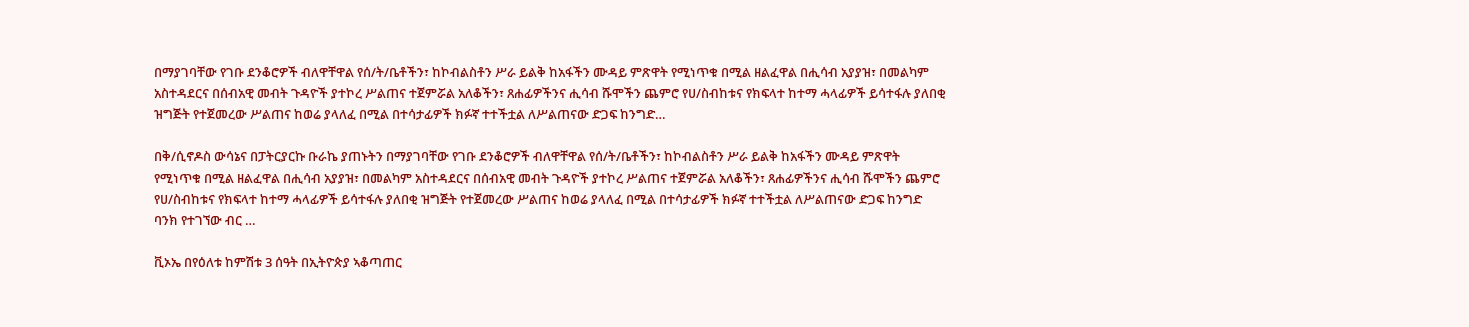በማያገባቸው የገቡ ደንቆሮዎች ብለዋቸዋል የሰ/ት/ቤቶችን፣ ከኮብልስቶን ሥራ ይልቅ ከአፋችን ሙዳይ ምጽዋት የሚነጥቁ በሚል ዘልፈዋል በሒሳብ አያያዝ፣ በመልካም አስተዳደርና በሰብአዊ መብት ጉዳዮች ያተኮረ ሥልጠና ተጀምሯል አለቆችን፣ ጸሐፊዎችንና ሒሳብ ሹሞችን ጨምሮ የሀ/ስብከቱና የክፍላተ ከተማ ሓላፊዎች ይሳተፋሉ ያለበቂ ዝግጅት የተጀመረው ሥልጠና ከወሬ ያላለፈ በሚል በተሳታፊዎች ክፉኛ ተተችቷል ለሥልጠናው ድጋፍ ከንግድ…

በቅ/ሲኖዶስ ውሳኔና በፓትርያርኩ ቡራኬ ያጠኑትን በማያገባቸው የገቡ ደንቆሮዎች ብለዋቸዋል የሰ/ት/ቤቶችን፣ ከኮብልስቶን ሥራ ይልቅ ከአፋችን ሙዳይ ምጽዋት የሚነጥቁ በሚል ዘልፈዋል በሒሳብ አያያዝ፣ በመልካም አስተዳደርና በሰብአዊ መብት ጉዳዮች ያተኮረ ሥልጠና ተጀምሯል አለቆችን፣ ጸሐፊዎችንና ሒሳብ ሹሞችን ጨምሮ የሀ/ስብከቱና የክፍላተ ከተማ ሓላፊዎች ይሳተፋሉ ያለበቂ ዝግጅት የተጀመረው ሥልጠና ከወሬ ያላለፈ በሚል በተሳታፊዎች ክፉኛ ተተችቷል ለሥልጠናው ድጋፍ ከንግድ ባንክ የተገኘው ብር …

ቪኦኤ በየዕለቱ ከምሽቱ 3 ሰዓት በኢትዮጵያ ኣቆጣጠር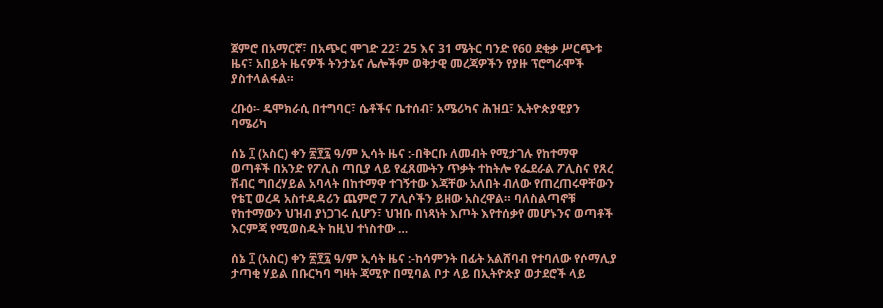ጀምሮ በአማርኛ፣ በአጭር ሞገድ 22፣ 25 እና 31 ሜትር ባንድ የ60 ደቂቃ ሥርጭቱ ዜና፣ አበይት ዜናዎች ትንታኔና ሌሎችም ወቅታዊ መረጃዎችን የያዙ ፕሮግራሞች ያስተላልፋል።

ረቡዕ፡- ዴሞክራሲ በተግባር፣ ሴቶችና ቤተሰብ፣ አሜሪካና ሕዝቧ፣ ኢትዮጵያዊያን ባሜሪካ

ሰኔ ፲ (አስር) ቀን ፳፻፯ ዓ/ም ኢሳት ዜና :-በቅርቡ ለመብት የሚታገሉ የከተማዋ ወጣቶች በአንድ የፖሊስ ጣቢያ ላይ የፈጸሙትን ጥቃት ተከትሎ የፌደራል ፖሊስና የጸረ ሽብር ግበረሃይል አባላት በከተማዋ ተገኝተው እጃቸው አለበት ብለው የጠረጠሩዋቸውን የቴፒ ወረዳ አስተዳዳሪን ጨምሮ 7 ፖሊሶችን ይዘው አስረዋል። ባለስልጣኖቹ የከተማውን ህዝብ ያነጋገሩ ሲሆን፣ ህዝቡ በነጻነት እጦት እየተሰቃየ መሆኑንና ወጣቶች እርምጃ የሚወስዱት ከዚህ ተነስተው …

ሰኔ ፲ (አስር) ቀን ፳፻፯ ዓ/ም ኢሳት ዜና :-ከሳምንት በፊት አልሸባብ የተባለው የሶማሊያ ታጣቂ ሃይል በቡርካባ ግዛት ጃሚዮ በሚባል ቦታ ላይ በኢትዮጵያ ወታደሮች ላይ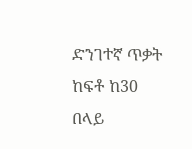ድንገተኛ ጥቃት ከፍቶ ከ30 በላይ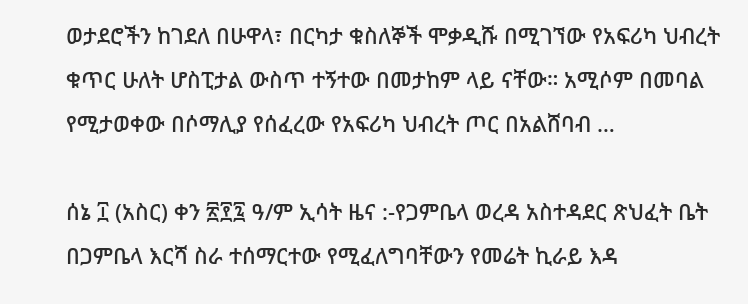ወታደሮችን ከገደለ በሁዋላ፣ በርካታ ቁስለኞች ሞቃዲሹ በሚገኘው የአፍሪካ ህብረት ቁጥር ሁለት ሆስፒታል ውስጥ ተኝተው በመታከም ላይ ናቸው። አሚሶም በመባል የሚታወቀው በሶማሊያ የሰፈረው የአፍሪካ ህብረት ጦር በአልሸባብ …

ሰኔ ፲ (አስር) ቀን ፳፻፯ ዓ/ም ኢሳት ዜና :-የጋምቤላ ወረዳ አስተዳደር ጽህፈት ቤት በጋምቤላ እርሻ ስራ ተሰማርተው የሚፈለግባቸውን የመሬት ኪራይ እዳ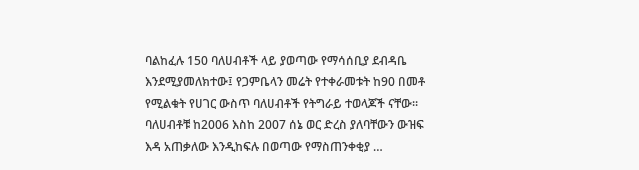ባልከፈሉ 150 ባለሀብቶች ላይ ያወጣው የማሳሰቢያ ደብዳቤ እንደሚያመለክተው፤ የጋምቤላን መሬት የተቀራመቱት ከ90 በመቶ የሚልቁት የሀገር ውስጥ ባለሀብቶች የትግራይ ተወላጆች ናቸው። ባለሀብቶቹ ከ2006 እስከ 2007 ሰኔ ወር ድረስ ያለባቸውን ውዝፍ እዳ አጠቃለው እንዲከፍሉ በወጣው የማስጠንቀቂያ …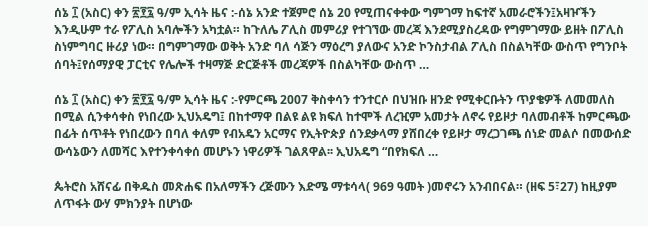ሰኔ ፲ (አስር) ቀን ፳፻፯ ዓ/ም ኢሳት ዜና :-ሰኔ አንድ ተጀምሮ ሰኔ 20 የሚጠናቀቀው ግምገማ ከፍተኛ አመራሮችን፤አዛዦችን እንዲሁም ተራ የፖሊስ አባሎችን አካቷል። ከጉለሌ ፖሊስ መምሪያ የተገኘው መረጃ እንደሚያስረዳው የግምገማው ይዘት በፖሊስ ስነምግባር ዙሪያ ነው። በግምገማው ወቅት አንድ ባለ ሳጅን ማዕረግ ያለውና አንድ ኮንስታብል ፖሊስ በስልካቸው ውስጥ የግንቦት ሰባት፤የሰማያዊ ፓርቲና የሌሎች ተዛማጅ ድርጅቶች መረጃዎች በስልካቸው ውስጥ …

ሰኔ ፲ (አስር) ቀን ፳፻፯ ዓ/ም ኢሳት ዜና :-የምርጫ 2007 ቅስቀሳን ተንተርሶ በህዝቡ ዘንድ የሚቀርቡትን ጥያቄዎች ለመመለስ በሚል ሲንቀሳቀስ የነበረው ኢህአዴግ፤ በከተማዋ በልዩ ልዩ ክፍለ ከተሞች ለረዢም አመታት ለኖሩ የይዞታ ባለመብቶች ከምርጫው በፊት ሰጥቶት የነበረውን በባለ ቀለም የብአዴን አርማና የኢትዮጵያ ሰንደቃላማ ያሸበረቀ የይዞታ ማረጋገጫ ሰነድ መልሶ በመውሰድ ውሳኔውን ለመሻር እየተንቀሳቀሰ መሆኑን ነዋሪዎች ገልጸዋል፡፡ ኢህአዴግ “በየክፍለ …

ጴትሮስ አሸናፊ በቅዱስ መጽሐፍ በአለማችን ረጅሙን እድሜ ማቱሳላ( 969 ዓመት )መኖሩን አንብበናል። (ዘፍ 5፣27) ከዚያም ለጥፋት ውሃ ምክንያት በሆነው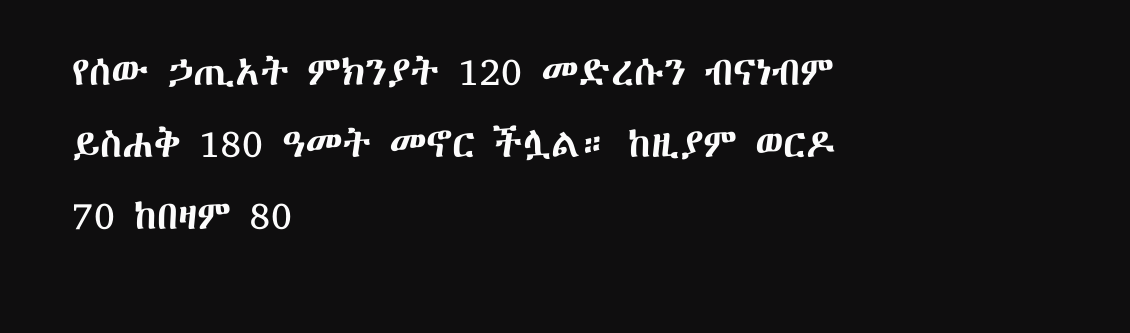የሰው ኃጢአት ምክንያት 120 መድረሱን ብናነብም ይስሐቅ 180 ዓመት መኖር ችሏል። ከዚያም ወርዶ 70 ከበዛም 80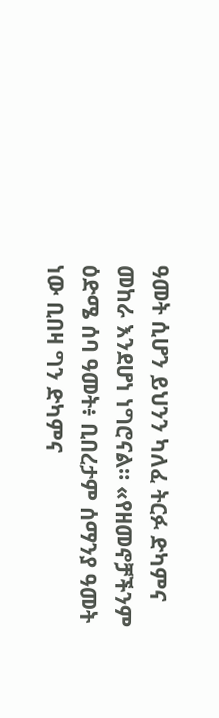ዓመት ሲሆን ይህንን ካለፈ ትርፉ ድካምና መከራ እንደሆነ ነግሮናል። «የዘመኖቻችንም ዕድሜ ሰባ ዓመት፥ ቢበረታም ሰማንያ ዓመት ነው ቢበዛ ግን ድካምና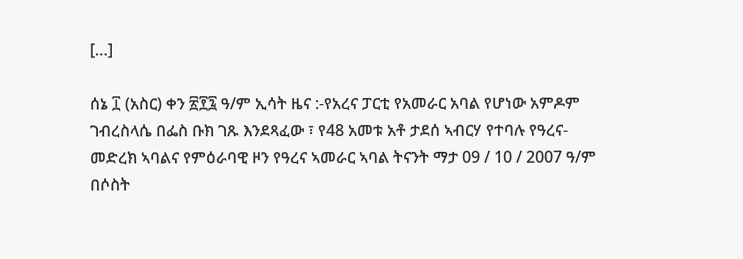[…]

ሰኔ ፲ (አስር) ቀን ፳፻፯ ዓ/ም ኢሳት ዜና :-የአረና ፓርቲ የአመራር አባል የሆነው አምዶም ገብረስላሴ በፌስ ቡክ ገጹ እንደጻፈው ፣ የ48 አመቱ አቶ ታደሰ ኣብርሃ የተባሉ የዓረና-መድረክ ኣባልና የምዕራባዊ ዞን የዓረና ኣመራር ኣባል ትናንት ማታ 09 / 10 / 2007 ዓ/ም በሶስት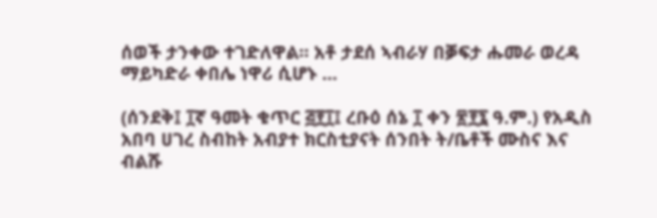ሰወች ታንቀው ተገድለዋል። አቶ ታደሰ ኣብራሃ በቓፍታ ሑመራ ወረዳ ማይካድራ ቀበሌ ነዋሪ ሲሆኑ …

(ሰንደቅ፤ ፲ኛ ዓመት ቁጥር ፭፻፲፤ ረቡዕ ሰኔ ፲ ቀን ፳፻፯ ዓ.ም.) የአዲስ አበባ ሀገረ ስብከት አብያተ ክርስቲያናት ሰንበት ት/ቤቶች ሙስና እና ብልሹ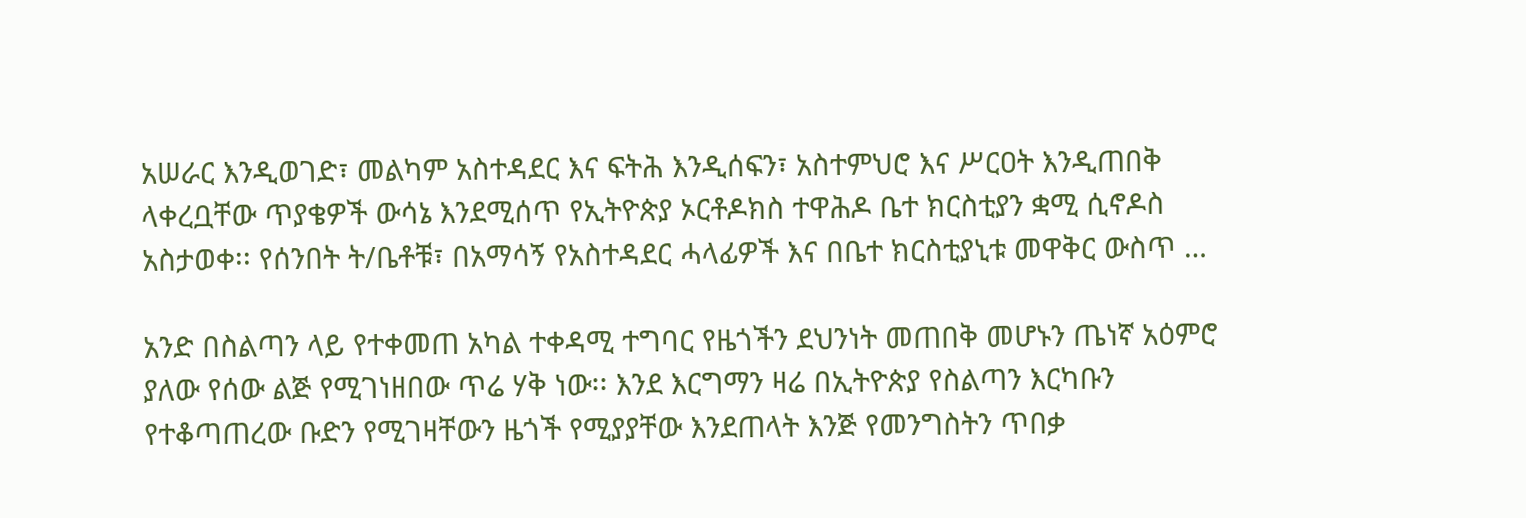አሠራር እንዲወገድ፣ መልካም አስተዳደር እና ፍትሕ እንዲሰፍን፣ አስተምህሮ እና ሥርዐት እንዲጠበቅ ላቀረቧቸው ጥያቄዎች ውሳኔ እንደሚሰጥ የኢትዮጵያ ኦርቶዶክስ ተዋሕዶ ቤተ ክርስቲያን ቋሚ ሲኖዶስ አስታወቀ፡፡ የሰንበት ት/ቤቶቹ፣ በአማሳኝ የአስተዳደር ሓላፊዎች እና በቤተ ክርስቲያኒቱ መዋቅር ውስጥ …

አንድ በስልጣን ላይ የተቀመጠ አካል ተቀዳሚ ተግባር የዜጎችን ደህንነት መጠበቅ መሆኑን ጤነኛ አዕምሮ ያለው የሰው ልጅ የሚገነዘበው ጥሬ ሃቅ ነው፡፡ እንደ እርግማን ዛሬ በኢትዮጵያ የስልጣን እርካቡን የተቆጣጠረው ቡድን የሚገዛቸውን ዜጎች የሚያያቸው እንደጠላት እንጅ የመንግስትን ጥበቃ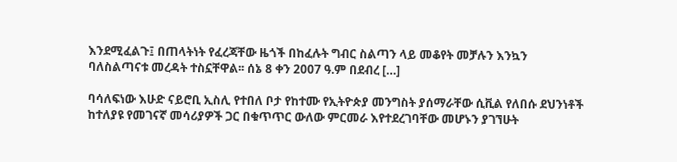እንደሚፈልጉ፤ በጠላትነት የፈረጃቸው ዜጎች በከፈሉት ግብር ስልጣን ላይ መቆየት መቻሉን እንኳን ባለስልጣናቱ መረዳት ተስኗቸዋል፡፡ ሰኔ 8 ቀን 2007 ዓ.ም በደብረ […]

ባሳለፍነው እሁድ ናይሮቢ ኢስሊ የተበለ ቦታ የከተሙ የኢትዮጵያ መንግስት ያሰማራቸው ሲቪል የለበሱ ደህንነቶች ከተለያዩ የመገናኛ መሳሪያዎች ጋር በቁጥጥር ውለው ምርመራ እየተደረገባቸው መሆኑን ያገኘሁት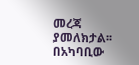መረጃ ያመለክታል፡፡ በአካባቢው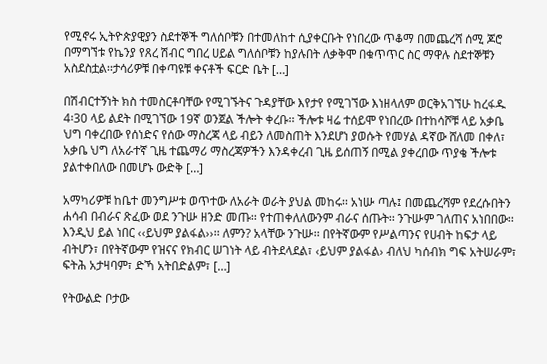የሚኖሩ ኢትዮጵያዊያን ስደተኞች ግለሰቦቹን በተመለከተ ሲያቀርቡት የነበረው ጥቆማ በመጨረሻ ሰሚ ጆሮ በማግኘቱ የኬንያ የጸረ ሽብር ግበረ ሀይል ግለሰቦቹን ከያሉበት ለቃቅሞ በቁጥጥር ስር ማዋሉ ስደተኞቹን አስደስቷል፡፡ታሳሪዎቹ በቀጣዩቹ ቀናቶች ፍርድ ቤት […]

በሽብርተኝነት ክስ ተመስርቶባቸው የሚገኙትና ጉዳያቸው እየታየ የሚገኘው እነዘላለም ወርቅአገኘሁ ከረፋዱ 4፡30 ላይ ልደት በሚገኘው 19ኛ ወንጀል ችሎት ቀረቡ፡፡ ችሎቱ ዛሬ ተሰይሞ የነበረው በተከሳሾቹ ላይ አቃቤ ህግ ባቀረበው የሰነድና የሰው ማስረጃ ላይ ብይን ለመስጠት እንደሆነ ያወሱት የመሃል ዳኛው ሸለመ በቀለ፣ አቃቤ ህግ ለአራተኛ ጊዜ ተጨማሪ ማስረጃዎችን እንዳቀረብ ጊዜ ይሰጠኝ በሚል ያቀረበው ጥያቄ ችሎቱ ያልተቀበለው በመሆኑ ውድቅ […]

አማካሪዎቹ ከቤተ መንግሥቱ ወጥተው ለአራት ወራት ያህል መከሩ፡፡ አነሡ ጣሉ፤ በመጨረሻም የደረሱበትን ሐሳብ በብራና ጽፈው ወደ ንጉሡ ዘንድ መጡ፡፡ የተጠቀለለውንም ብራና ሰጡት፡፡ ንጉሡም ገለጠና አነበበው፡፡ እንዲህ ይል ነበር ‹‹ይህም ያልፋል››፡፡ ለምን? አላቸው ንጉሡ፡፡ በየትኛውም የሥልጣንና የሀብት ከፍታ ላይ ብትሆን፣ በየትኛውም የዝናና የክብር ሠገነት ላይ ብትደላደል፣ ‹ይህም ያልፋል› ብለህ ካሰብክ ግፍ አትሠራም፣ ፍትሕ አታዛባም፣ ድኻ አትበድልም፣ […]

የትውልድ ቦታው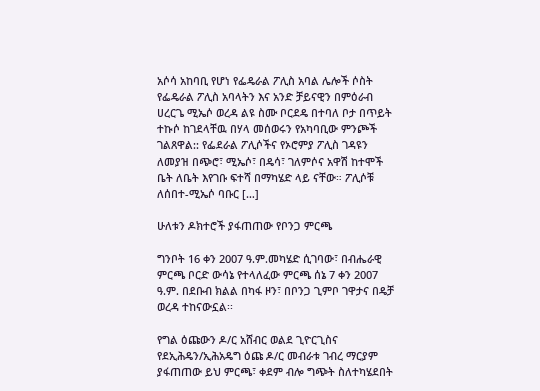አሶሳ አከባቢ የሆነ የፌዴራል ፖሊስ አባል ሌሎች ሶስት የፌዴራል ፖሊስ አባላትን እና አንድ ቻይናዊን በምዕራብ ሀረርጌ ሚኤሶ ወረዳ ልዩ ስሙ ቦርደዴ በተባለ ቦታ በጥይት ተኩሶ ከገደላቸዉ በሃላ መሰወሩን የአካባቢው ምንጮች ገልጸዋል:: የፌደራል ፖሊሶችና የኦሮምያ ፖሊስ ገዳዩን ለመያዝ በጭሮ፣ ሚኤሶ፣ በዴሳ፣ ገለምሶና አዋሽ ከተሞች ቤት ለቤት እየገቡ ፍተሻ በማካሄድ ላይ ናቸው። ፖሊሶቹ ለሰበተ-ሚኤሶ ባቡር […]

ሁለቱን ዶክተሮች ያፋጠጠው የቦንጋ ምርጫ

ግንቦት 16 ቀን 2007 ዓ.ም.መካሄድ ሲገባው፣ በብሔራዊ ምርጫ ቦርድ ውሳኔ የተላለፈው ምርጫ ሰኔ 7 ቀን 2007 ዓ.ም. በደቡብ ክልል በካፋ ዞን፣ በቦንጋ ጊምቦ ገዋታና በዴቻ ወረዳ ተከናውኗል፡፡

የግል ዕጩውን ዶ/ር አሸብር ወልደ ጊዮርጊስና የደኢሕዴን/ኢሕአዴግ ዕጩ ዶ/ር መብራቱ ገብረ ማርያም ያፋጠጠው ይህ ምርጫ፣ ቀደም ብሎ ግጭት ስለተካሄደበት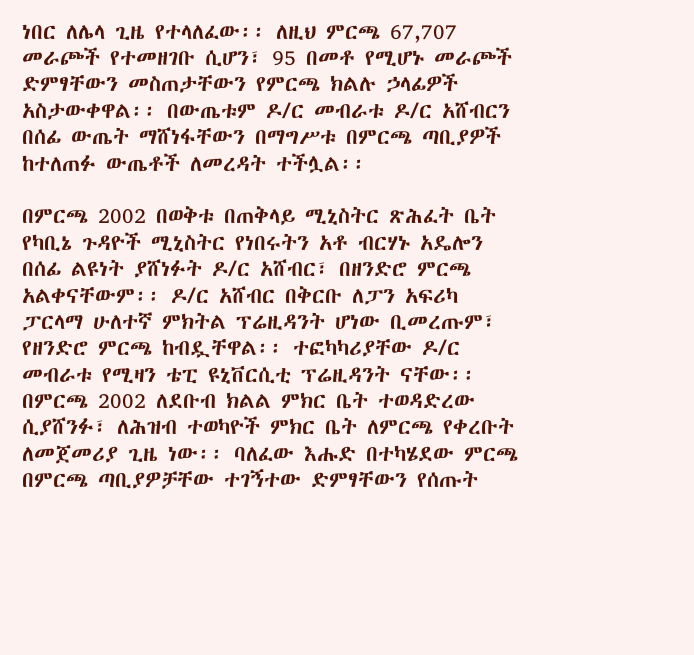ነበር ለሌላ ጊዜ የተላለፈው፡፡ ለዚህ ምርጫ 67,707 መራጮች የተመዘገቡ ሲሆን፣ 95 በመቶ የሚሆኑ መራጮች ድምፃቸውን መስጠታቸውን የምርጫ ክልሉ ኃላፊዎች አስታውቀዋል፡፡ በውጤቱም ዶ/ር መብራቱ ዶ/ር አሸብርን በሰፊ ውጤት ማሸነፋቸውን በማግሥቱ በምርጫ ጣቢያዎች ከተለጠፉ ውጤቶች ለመረዳት ተችሏል፡፡

በምርጫ 2002 በወቅቱ በጠቅላይ ሚኒስትር ጽሕፈት ቤት የካቢኔ ጉዳዮች ሚኒስትር የነበሩትን አቶ ብርሃኑ አዴሎን በሰፊ ልዩነት ያሸነፉት ዶ/ር አሸብር፣ በዘንድሮ ምርጫ አልቀናቸውም፡፡ ዶ/ር አሸብር በቅርቡ ለፓን አፍሪካ ፓርላማ ሁለተኛ ምክትል ፕሬዚዳንት ሆነው ቢመረጡም፣ የዘንድሮ ምርጫ ከብዷቸዋል፡፡ ተፎካካሪያቸው ዶ/ር መብራቱ የሚዛን ቴፒ ዩኒቨርሲቲ ፕሬዚዳንት ናቸው፡፡ በምርጫ 2002 ለደቡብ ክልል ምክር ቤት ተወዳድረው ሲያሸንፉ፣ ለሕዝብ ተወካዮች ምክር ቤት ለምርጫ የቀረቡት ለመጀመሪያ ጊዜ ነው፡፡ ባለፈው እሑድ በተካሄደው ምርጫ በምርጫ ጣቢያዎቻቸው ተገኝተው ድምፃቸውን የሰጡት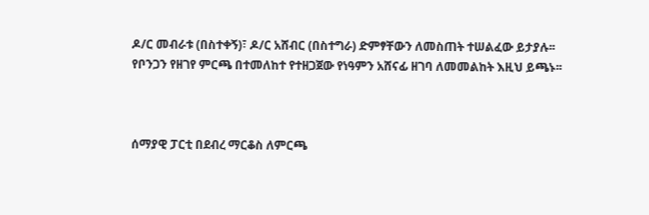ዶ/ር መብራቱ (በስተቀኝ)፣ ዶ/ር አሸብር (በስተግራ) ድምፃቸውን ለመስጠት ተሠልፈው ይታያሉ፡፡ የቦንጋን የዘገየ ምርጫ በተመለከተ የተዘጋጀው የነዓምን አሸናፊ ዘገባ ለመመልከት እዚህ ይጫኑ፡፡



ሰማያዊ ፓርቲ በደብረ ማርቆስ ለምርጫ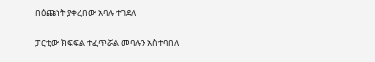በዕጩነት ያቀረበው አባሉ ተገደለ

ፓርቲው ክፍፍል ተፈጥሯል መባሉን አስተባበለ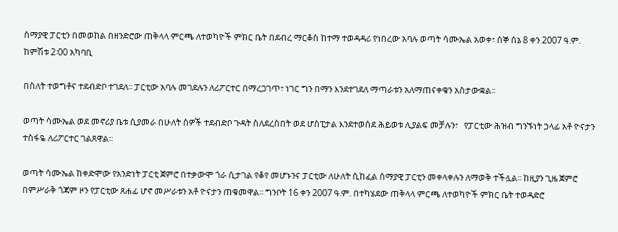ሰማያዊ ፓርቲን በመወከል በዘንድሮው ጠቅላላ ምርጫ ለተወካዮች ምክር ቤት በደብረ ማርቆስ ከተማ ተወዳዳሪ የነበረው አባሉ ወጣት ሳሙኤል አወቀ፣ ሰኞ ሰኔ 8 ቀን 2007 ዓ.ም. ከምሽቱ 2፡00 አካባቢ

በስለት ተወግቶና ተደብድቦ ተገደለ፡፡ ፓርቲው አባሉ መገደሉን ለሪፖርተር በማረጋገጥ፣ ነገር ግን በማን እንደተገደለ ማጣራቱን አለማጠናቀቁን አስታውቋል፡፡

ወጣት ሳሙኤል ወደ መኖሪያ ቤቱ ሲያመራ በሁለት ሰዎች ተደብድቦ ጉዳት ስለደረሰበት ወደ ሆስፒታል እንደተወሰደ ሕይወቱ ሊያልፍ መቻሉን፣   የፓርቲው ሕዝብ ግንኙነት ኃላፊ አቶ ዮናታን ተስፋዬ ለሪፖርተር ገልጸዋል፡፡

ወጣት ሳሙኤል ከቀድሞው የአንድነት ፓርቲ ጀምሮ በተቃውሞ ጎራ ሲታገል የቆየ መሆኑንና ፓርቲው ለሁለት ሲከፈል ሰማያዊ ፓርቲን መቀላቀሉን ለማወቅ ተችሏል፡፡ ከዚያን ጊዜ ጀምሮ በምሥራቅ ጎጃም ዞን የፓርቲው ጸሐፊ ሆኖ መሥራቱን አቶ ዮናታን ጠቁመዋል፡፡ ግንቦት 16 ቀን 2007 ዓ.ም. በተካሄደው ጠቅላላ ምርጫ ለተወካዮች ምክር ቤት ተወዳድሮ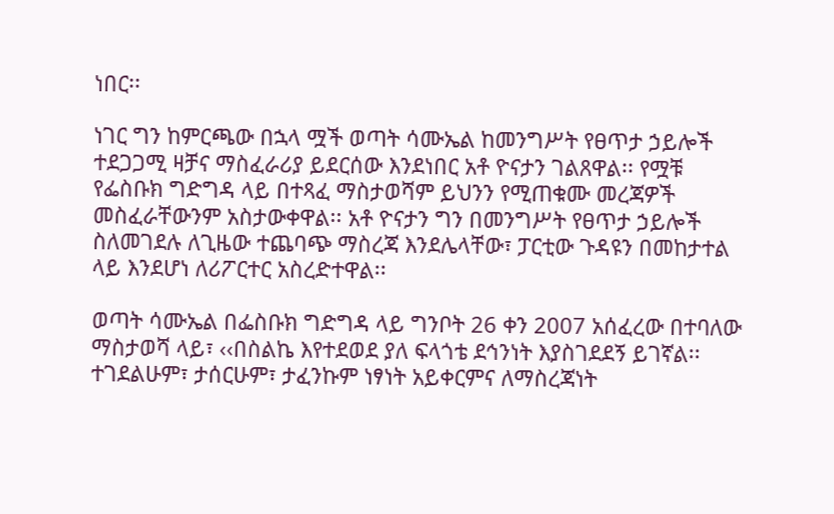ነበር፡፡

ነገር ግን ከምርጫው በኋላ ሟች ወጣት ሳሙኤል ከመንግሥት የፀጥታ ኃይሎች ተደጋጋሚ ዛቻና ማስፈራሪያ ይደርሰው እንደነበር አቶ ዮናታን ገልጸዋል፡፡ የሟቹ የፌስቡክ ግድግዳ ላይ በተጻፈ ማስታወሻም ይህንን የሚጠቁሙ መረጃዎች መስፈራቸውንም አስታውቀዋል፡፡ አቶ ዮናታን ግን በመንግሥት የፀጥታ ኃይሎች ስለመገደሉ ለጊዜው ተጨባጭ ማስረጃ እንደሌላቸው፣ ፓርቲው ጉዳዩን በመከታተል ላይ እንደሆነ ለሪፖርተር አስረድተዋል፡፡

ወጣት ሳሙኤል በፌስቡክ ግድግዳ ላይ ግንቦት 26 ቀን 2007 አሰፈረው በተባለው ማስታወሻ ላይ፣ ‹‹በስልኬ እየተደወደ ያለ ፍላጎቴ ደኅንነት እያስገደደኝ ይገኛል፡፡ ተገደልሁም፣ ታሰርሁም፣ ታፈንኩም ነፃነት አይቀርምና ለማስረጃነት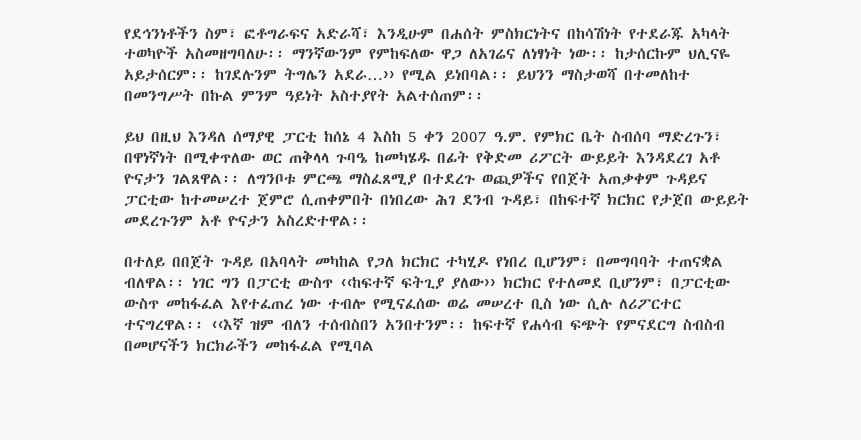የደኅንነቶችን ስም፣ ፎቶግራፍና አድራሻ፣ እንዲሁም በሐሰት ምስክርነትና በከሳሽነት የተደራጁ አካላት ተወካዮች አስመዘግባለሁ፡፡ ማንኛውንም የምከፍለው ዋጋ ለአገሬና ለነፃነት ነው፡፡ ከታሰርኩም ህሊናዬ አይታሰርም፡፡ ከገደሉንም ትግሌን አደራ…›› የሚል ይነበባል፡፡ ይህንን ማስታወሻ በተመለከተ በመንግሥት በኩል ምንም ዓይነት አስተያየት አልተሰጠም፡፡

ይህ በዚህ እንዳለ ሰማያዊ ፓርቲ ከሰኔ 4 እስከ 5 ቀን 2007 ዓ.ም. የምክር ቤት ስብሰባ ማድረጉን፣ በዋነኛነት በሚቀጥለው ወር ጠቅላላ ጉባዔ ከመካሄዱ በፊት የቅድመ ሪፖርት ውይይት እንዳደረገ አቶ ዮናታን ገልጸዋል፡፡ ለግንቦቱ ምርጫ ማስፈጸሚያ በተደረጉ ወጪዎችና የበጀት አጠቃቀም ጉዳይና ፓርቲው ከተመሠረተ ጀምሮ ሲጠቀምበት በነበረው ሕገ ደንብ ጉዳይ፣ በከፍተኛ ክርክር የታጀበ ውይይት መደረጉንም አቶ ዮናታን አስረድተዋል፡፡

በተለይ በበጀት ጉዳይ በአባላት መካከል የጋለ ክርክር ተካሂዶ የነበረ ቢሆንም፣ በመግባባት ተጠናቋል ብለዋል፡፡ ነገር ግን በፓርቲ ውስጥ ‹‹ከፍተኛ ፍትጊያ ያለው›› ክርክር የተለመደ ቢሆንም፣ በፓርቲው ውስጥ መከፋፈል እየተፈጠረ ነው ተብሎ የሚናፈሰው ወሬ መሠረተ ቢስ ነው ሲሉ ለሪፖርተር ተናግረዋል፡፡ ‹‹እኛ ዝም ብለን ተሰብስበን አንበተንም፡፡ ከፍተኛ የሐሳብ ፍጭት የምናደርግ ስብስብ በመሆናችን ክርክራችን መከፋፈል የሚባል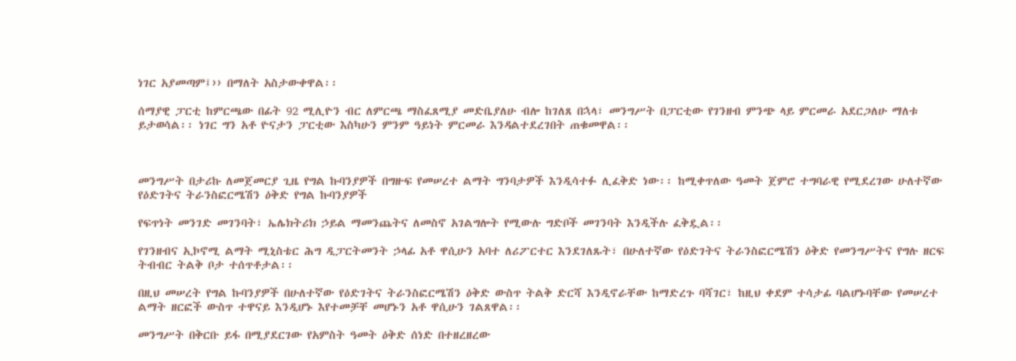ነገር አያመጣም፤›› በማለት አስታውቀዋል፡፡

ሰማያዊ ፓርቲ ከምርጫው በፊት 92 ሚሊዮን ብር ለምርጫ ማስፈጸሚያ መድቤያለሁ ብሎ ከገለጸ በኋላ፣ መንግሥት በፓርቲው የገንዘብ ምንጭ ላይ ምርመራ አደርጋለሁ ማለቱ ይታወሳል፡፡ ነገር ግን አቶ ዮናታን ፓርቲው እስካሁን ምንም ዓይነት ምርመራ እንዳልተደረገበት ጠቁመዋል፡፡



መንግሥት በታሪኩ ለመጀመርያ ጊዜ የግል ኩባንያዎች በግዙፍ የመሠረተ ልማት ግንባታዎች እንዲሳተፉ ሊፈቅድ ነው፡፡ ከሚቀጥለው ዓመት ጀምሮ ተግባራዊ የሚደረገው ሁለተኛው የዕድገትና ትራንስፎርሜሽን ዕቅድ የግል ኩባንያዎች

የፍጥነት መንገድ መገንባት፣ ኤሌክትሪክ ኃይል ማመንጨትና ለመስኖ አገልግሎት የሚውሉ ግድቦች መገንባት እንዲችሉ ፈቅዷል፡፡

የገንዘብና ኢኮኖሚ ልማት ሚኒስቴር ሕግ ዲፓርትመንት ኃላፊ አቶ ዋሲሁን አባተ ለሪፖርተር እንደገለጹት፣ በሁለተኛው የዕድገትና ትራንስፎርሜሽን ዕቅድ የመንግሥትና የግሉ ዘርፍ ትብብር ትልቅ ቦታ ተሰጥቶታል፡፡

በዚህ መሠረት የግል ኩባንያዎች በሁለተኛው የዕድገትና ትራንስፎርሜሽን ዕቅድ ውስጥ ትልቅ ድርሻ እንዲኖራቸው ከማድረጉ ባሻገር፣ ከዚህ ቀደም ተሳታፊ ባልሆኑባቸው የመሠረተ ልማት ዘርፎች ውስጥ ተዋናይ እንዲሆኑ እየተመቻቸ መሆኑን አቶ ዋሲሁን ገልጸዋል፡፡

መንግሥት በቅርቡ ይፋ በሚያደርገው የአምስት ዓመት ዕቅድ ሰነድ በተዘረዘረው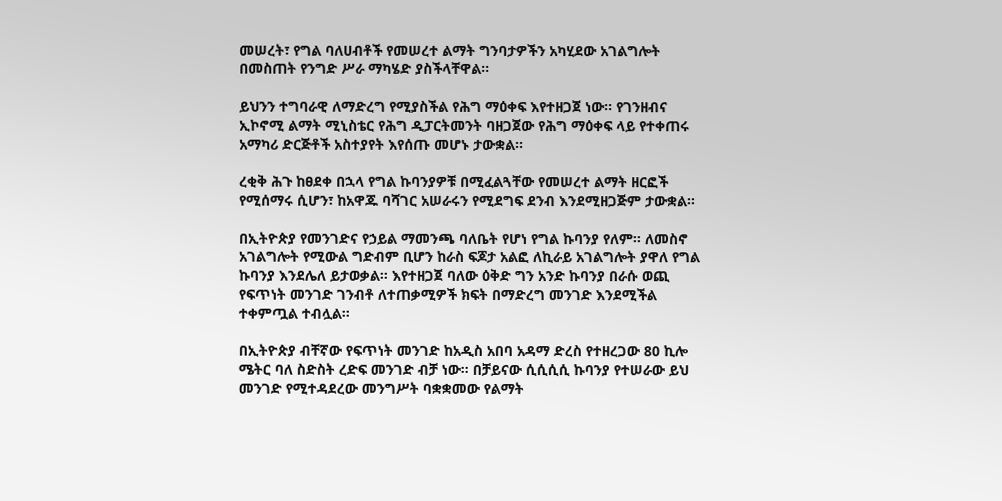መሠረት፣ የግል ባለሀብቶች የመሠረተ ልማት ግንባታዎችን አካሂደው አገልግሎት በመስጠት የንግድ ሥራ ማካሄድ ያስችላቸዋል፡፡

ይህንን ተግባራዊ ለማድረግ የሚያስችል የሕግ ማዕቀፍ እየተዘጋጀ ነው፡፡ የገንዘብና ኢኮኖሚ ልማት ሚኒስቴር የሕግ ዲፓርትመንት ባዘጋጀው የሕግ ማዕቀፍ ላይ የተቀጠሩ አማካሪ ድርጅቶች አስተያየት እየሰጡ መሆኑ ታውቋል፡፡

ረቂቅ ሕጉ ከፀደቀ በኋላ የግል ኩባንያዎቹ በሚፈልጓቸው የመሠረተ ልማት ዘርፎች የሚሰማሩ ሲሆን፣ ከአዋጁ ባሻገር አሠራሩን የሚደግፍ ደንብ እንደሚዘጋጅም ታውቋል፡፡

በኢትዮጵያ የመንገድና የኃይል ማመንጫ ባለቤት የሆነ የግል ኩባንያ የለም፡፡ ለመስኖ አገልግሎት የሚውል ግድብም ቢሆን ከራስ ፍጆታ አልፎ ለኪራይ አገልግሎት ያዋለ የግል ኩባንያ እንደሌለ ይታወቃል፡፡ እየተዘጋጀ ባለው ዕቅድ ግን አንድ ኩባንያ በራሱ ወጪ የፍጥነት መንገድ ገንብቶ ለተጠቃሚዎች ክፍት በማድረግ መንገድ እንደሚችል ተቀምጧል ተብሏል፡፡

በኢትዮጵያ ብቸኛው የፍጥነት መንገድ ከአዲስ አበባ አዳማ ድረስ የተዘረጋው 80 ኪሎ ሜትር ባለ ስድስት ረድፍ መንገድ ብቻ ነው፡፡ በቻይናው ሲሲሲሲ ኩባንያ የተሠራው ይህ መንገድ የሚተዳደረው መንግሥት ባቋቋመው የልማት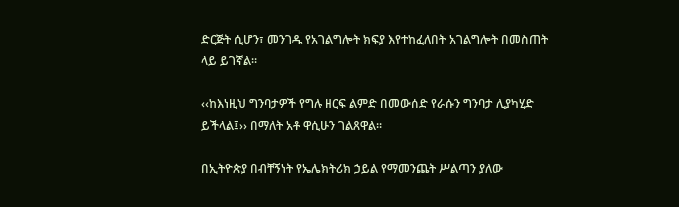ድርጅት ሲሆን፣ መንገዱ የአገልግሎት ክፍያ እየተከፈለበት አገልግሎት በመስጠት ላይ ይገኛል፡፡

‹‹ከእነዚህ ግንባታዎች የግሉ ዘርፍ ልምድ በመውሰድ የራሱን ግንባታ ሊያካሂድ ይችላል፤›› በማለት አቶ ዋሲሁን ገልጸዋል፡፡

በኢትዮጵያ በብቸኝነት የኤሌክትሪክ ኃይል የማመንጨት ሥልጣን ያለው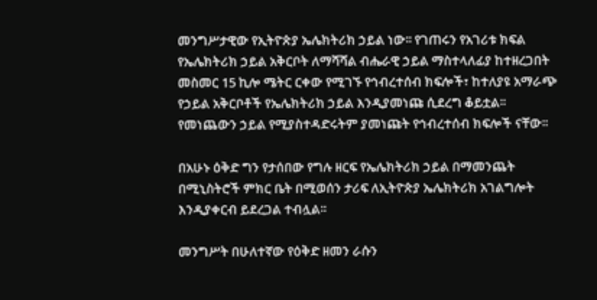መንግሥታዊው የኢትዮጵያ ኤሌክትሪክ ኃይል ነው፡፡ የገጠሩን የአገሪቱ ክፍል የኤሌክትሪክ ኃይል አቅርቦት ለማሻሻል ብሔራዊ ኃይል ማስተላለፊያ ከተዘረጋበት መስመር 15 ኪሎ ሜትር ርቀው የሚገኙ የኅብረተሰብ ክፍሎች፣ ከተለያዩ አማራጭ የኃይል አቅርቦቶች የኤሌክትሪክ ኃይል እንዲያመነጩ ሲደረግ ቆይቷል፡፡ የመነጨውን ኃይል የሚያስተዳድሩትም ያመነጩት የኅብረተሰብ ክፍሎች ናቸው፡፡

በአሁኑ ዕቅድ ግን የታሰበው የግሉ ዘርፍ የኤሌክትሪክ ኃይል በማመንጨት በሚኒስትሮች ምክር ቤት በሚወሰን ታሪፍ ለኢትዮጵያ ኤሌክትሪክ አገልግሎት እንዲያቀርብ ይደረጋል ተብሏል፡፡

መንግሥት በሁለተኛው የዕቅድ ዘመን ራሱን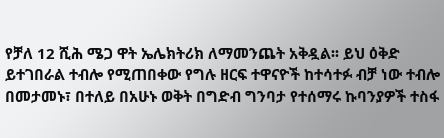የቻለ 12 ሺሕ ሜጋ ዋት ኤሌክትሪክ ለማመንጨት አቅዷል፡፡ ይህ ዕቅድ ይተገበራል ተብሎ የሚጠበቀው የግሉ ዘርፍ ተዋናዮች ከተሳተፉ ብቻ ነው ተብሎ በመታመኑ፣ በተለይ በአሁኑ ወቅት በግድብ ግንባታ የተሰማሩ ኩባንያዎች ተስፋ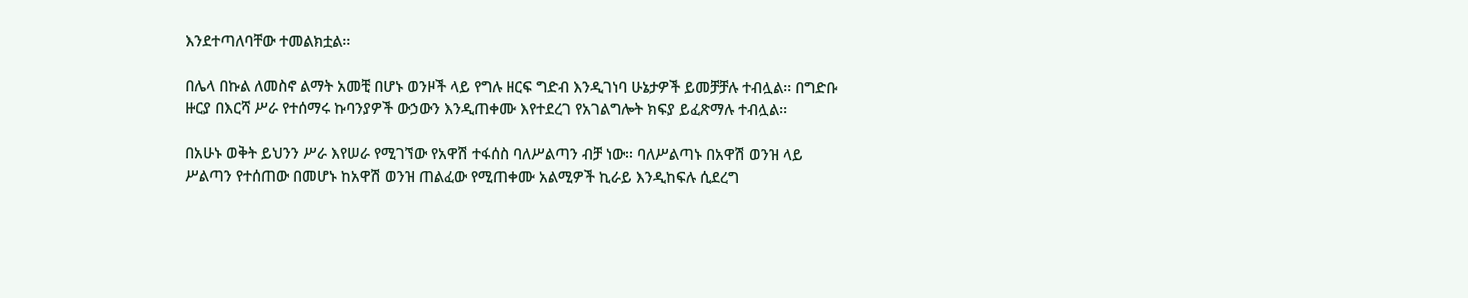እንደተጣለባቸው ተመልክቷል፡፡

በሌላ በኩል ለመስኖ ልማት አመቺ በሆኑ ወንዞች ላይ የግሉ ዘርፍ ግድብ እንዲገነባ ሁኔታዎች ይመቻቻሉ ተብሏል፡፡ በግድቡ ዙርያ በእርሻ ሥራ የተሰማሩ ኩባንያዎች ውኃውን እንዲጠቀሙ እየተደረገ የአገልግሎት ክፍያ ይፈጽማሉ ተብሏል፡፡

በአሁኑ ወቅት ይህንን ሥራ እየሠራ የሚገኘው የአዋሽ ተፋሰስ ባለሥልጣን ብቻ ነው፡፡ ባለሥልጣኑ በአዋሽ ወንዝ ላይ ሥልጣን የተሰጠው በመሆኑ ከአዋሽ ወንዝ ጠልፈው የሚጠቀሙ አልሚዎች ኪራይ እንዲከፍሉ ሲደረግ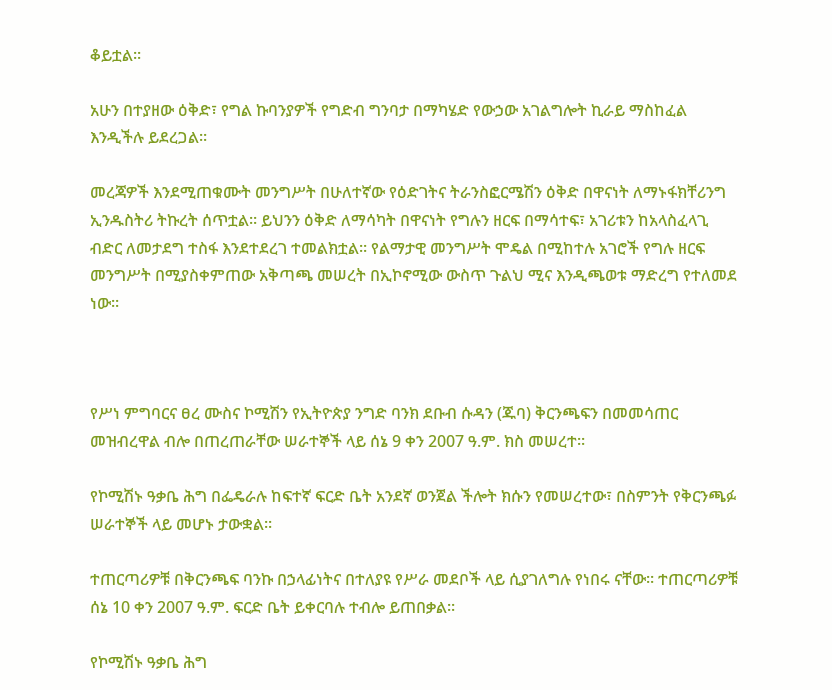ቆይቷል፡፡

አሁን በተያዘው ዕቅድ፣ የግል ኩባንያዎች የግድብ ግንባታ በማካሄድ የውኃው አገልግሎት ኪራይ ማስከፈል እንዲችሉ ይደረጋል፡፡

መረጃዎች እንደሚጠቁሙት መንግሥት በሁለተኛው የዕድገትና ትራንስፎርሜሽን ዕቅድ በዋናነት ለማኑፋክቸሪንግ ኢንዱስትሪ ትኩረት ሰጥቷል፡፡ ይህንን ዕቅድ ለማሳካት በዋናነት የግሉን ዘርፍ በማሳተፍ፣ አገሪቱን ከአላስፈላጊ ብድር ለመታደግ ተስፋ እንደተደረገ ተመልክቷል፡፡ የልማታዊ መንግሥት ሞዴል በሚከተሉ አገሮች የግሉ ዘርፍ መንግሥት በሚያስቀምጠው አቅጣጫ መሠረት በኢኮኖሚው ውስጥ ጉልህ ሚና እንዲጫወቱ ማድረግ የተለመደ ነው፡፡



የሥነ ምግባርና ፀረ ሙስና ኮሚሽን የኢትዮጵያ ንግድ ባንክ ደቡብ ሱዳን (ጁባ) ቅርንጫፍን በመመሳጠር መዝብረዋል ብሎ በጠረጠራቸው ሠራተኞች ላይ ሰኔ 9 ቀን 2007 ዓ.ም. ክስ መሠረተ፡፡

የኮሚሽኑ ዓቃቤ ሕግ በፌዴራሉ ከፍተኛ ፍርድ ቤት አንደኛ ወንጀል ችሎት ክሱን የመሠረተው፣ በስምንት የቅርንጫፉ ሠራተኞች ላይ መሆኑ ታውቋል፡፡

ተጠርጣሪዎቹ በቅርንጫፍ ባንኩ በኃላፊነትና በተለያዩ የሥራ መደቦች ላይ ሲያገለግሉ የነበሩ ናቸው፡፡ ተጠርጣሪዎቹ ሰኔ 10 ቀን 2007 ዓ.ም. ፍርድ ቤት ይቀርባሉ ተብሎ ይጠበቃል፡፡

የኮሚሽኑ ዓቃቤ ሕግ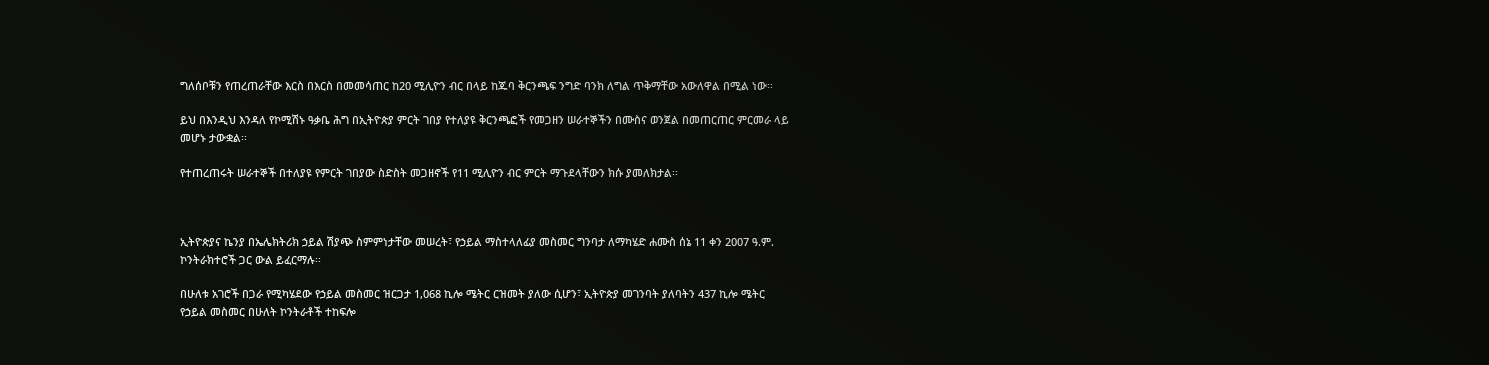ግለሰቦቹን የጠረጠራቸው እርስ በእርስ በመመሳጠር ከ20 ሚሊዮን ብር በላይ ከጁባ ቅርንጫፍ ንግድ ባንክ ለግል ጥቅማቸው አውለዋል በሚል ነው፡፡

ይህ በእንዲህ እንዳለ የኮሚሽኑ ዓቃቤ ሕግ በኢትዮጵያ ምርት ገበያ የተለያዩ ቅርንጫፎች የመጋዘን ሠራተኞችን በሙስና ወንጀል በመጠርጠር ምርመራ ላይ መሆኑ ታውቋል፡፡

የተጠረጠሩት ሠራተኞች በተለያዩ የምርት ገበያው ስድስት መጋዘኖች የ11 ሚሊዮን ብር ምርት ማጉደላቸውን ክሱ ያመለክታል፡፡



ኢትዮጵያና ኬንያ በኤሌክትሪክ ኃይል ሽያጭ ስምምነታቸው መሠረት፣ የኃይል ማስተላለፊያ መስመር ግንባታ ለማካሄድ ሐሙስ ሰኔ 11 ቀን 2007 ዓ.ም. ኮንትራክተሮች ጋር ውል ይፈርማሉ፡፡

በሁለቱ አገሮች በጋራ የሚካሄደው የኃይል መስመር ዝርጋታ 1,068 ኪሎ ሜትር ርዝመት ያለው ሲሆን፣ ኢትዮጵያ መገንባት ያለባትን 437 ኪሎ ሜትር የኃይል መስመር በሁለት ኮንትራቶች ተከፍሎ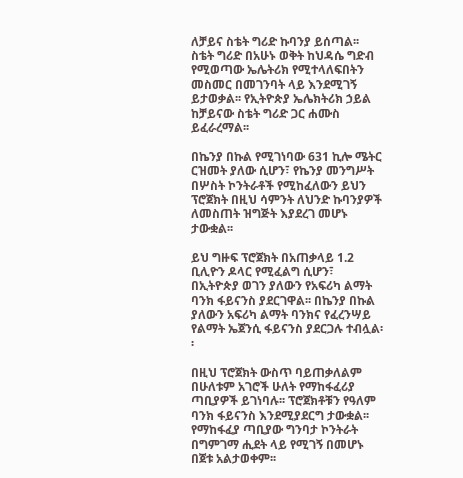ለቻይና ስቴት ግሪድ ኩባንያ ይሰጣል፡፡ ስቴት ግሪድ በአሁኑ ወቅት ከህዳሴ ግድብ የሚወጣው ኤሌትሪክ የሚተላለፍበትን መስመር በመገንባት ላይ እንደሚገኝ ይታወቃል፡፡ የኢትዮጵያ ኤሌክትሪክ ኃይል ከቻይናው ስቴት ግሪድ ጋር ሐሙስ ይፈራረማል፡፡

በኬንያ በኩል የሚገነባው 631 ኪሎ ሜትር ርዝመት ያለው ሲሆን፣ የኬንያ መንግሥት በሦስት ኮንትራቶች የሚከፈለውን ይህን ፕሮጀክት በዚህ ሳምንት ለህንድ ኩባንያዎች ለመስጠት ዝግጅት እያደረገ መሆኑ ታውቋል፡፡

ይህ ግዙፍ ፕሮጀክት በአጠቃላይ 1.2 ቢሊዮን ዶላር የሚፈልግ ሲሆን፣ በኢትዮጵያ ወገን ያለውን የአፍሪካ ልማት ባንክ ፋይናንስ ያደርገዋል፡፡ በኬንያ በኩል ያለውን አፍሪካ ልማት ባንክና የፈረንሣይ የልማት ኤጀንሲ ፋይናንስ ያደርጋሉ ተብሏል፡፡

በዚህ ፕሮጀክት ውስጥ ባይጠቃለልም በሁለቱም አገሮች ሁለት የማከፋፈሪያ ጣቢያዎች ይገነባሉ፡፡ ፕሮጀክቶቹን የዓለም ባንክ ፋይናንስ እንደሚያደርግ ታውቋል፡፡ የማከፋፈያ ጣቢያው ግንባታ ኮንትራት በግምገማ ሒደት ላይ የሚገኝ በመሆኑ በጀቱ አልታወቀም፡፡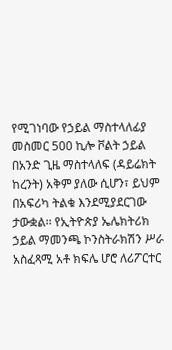የሚገነባው የኃይል ማስተላለፊያ መስመር 500 ኪሎ ቮልት ኃይል በአንድ ጊዜ ማስተላለፍ (ዳይሬክት ከረንት) አቅም ያለው ሲሆን፣ ይህም በአፍሪካ ትልቁ እንደሚያደርገው ታውቋል፡፡ የኢትዮጵያ ኤሌክትሪክ ኃይል ማመንጫ ኮንስትራክሽን ሥራ አስፈጻሚ አቶ ክፍሌ ሆሮ ለሪፖርተር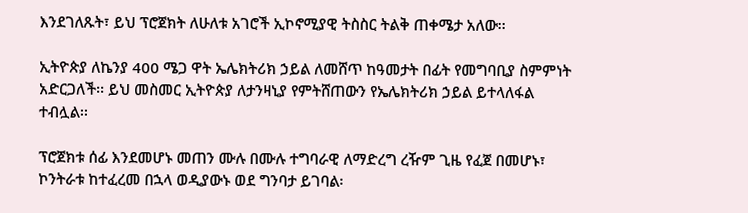እንደገለጹት፣ ይህ ፕሮጀክት ለሁለቱ አገሮች ኢኮኖሚያዊ ትስስር ትልቅ ጠቀሜታ አለው፡፡

ኢትዮጵያ ለኬንያ 400 ሜጋ ዋት ኤሌክትሪክ ኃይል ለመሸጥ ከዓመታት በፊት የመግባቢያ ስምምነት አድርጋለች፡፡ ይህ መስመር ኢትዮጵያ ለታንዛኒያ የምትሸጠውን የኤሌክትሪክ ኃይል ይተላለፋል ተብሏል፡፡

ፕሮጀክቱ ሰፊ እንደመሆኑ መጠን ሙሉ በሙሉ ተግባራዊ ለማድረግ ረዥም ጊዜ የፈጀ በመሆኑ፣ ኮንትራቱ ከተፈረመ በኋላ ወዲያውኑ ወደ ግንባታ ይገባል፡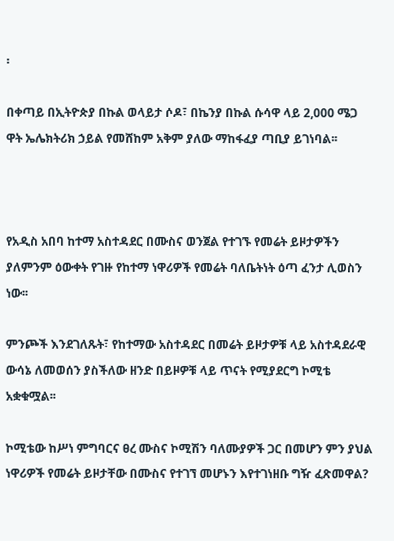፡

በቀጣይ በኢትዮጵያ በኩል ወላይታ ሶዶ፣ በኬንያ በኩል ሱሳዋ ላይ 2,000 ሜጋ ዋት ኤሌክትሪክ ኃይል የመሸከም አቅም ያለው ማከፋፈያ ጣቢያ ይገነባል፡፡



የአዲስ አበባ ከተማ አስተዳደር በሙስና ወንጀል የተገኙ የመሬት ይዞታዎችን ያለምንም ዕውቀት የገዙ የከተማ ነዋሪዎች የመሬት ባለቤትነት ዕጣ ፈንታ ሊወስን ነው፡፡

ምንጮች እንደገለጹት፣ የከተማው አስተዳደር በመሬት ይዞታዎቹ ላይ አስተዳደራዊ ውሳኔ ለመወሰን ያስችለው ዘንድ በይዞዎቹ ላይ ጥናት የሚያደርግ ኮሚቴ አቋቁሟል፡፡

ኮሚቴው ከሥነ ምግባርና ፀረ ሙስና ኮሚሽን ባለሙያዎች ጋር በመሆን ምን ያህል ነዋሪዎች የመሬት ይዞታቸው በሙስና የተገኘ መሆኑን እየተገነዘቡ ግዥ ፈጽመዋል?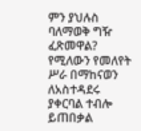ምን ያህሉስ ባለማወቅ ግዥ ፈጽመዋል? የሚለውን የመለየት ሥራ በማከናወን ለአስተዳደሩ ያቀርባል ተብሎ ይጠበቃል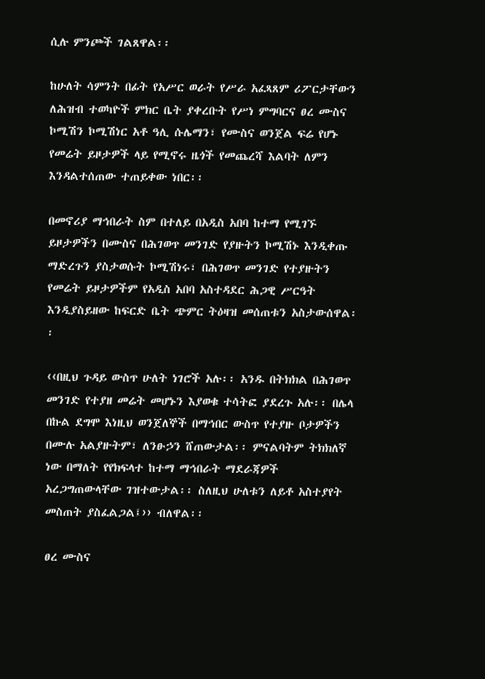ሲሉ ምንጮች ገልጸዋል፡፡

ከሁለት ሳምንት በፊት የአሥር ወራት የሥራ አፈጻጸም ሪፖርታቸውን ለሕዝብ ተወካዮች ምክር ቤት ያቀረቡት የሥነ ምግባርና ፀረ ሙስና ኮሚሽን ኮሚሽነር አቶ ዓሊ ሱሌማን፣ የሙስና ወንጀል ፍሬ የሆኑ የመሬት ይዞታዎች ላይ የሚኖሩ ዜጎች የመጨረሻ እልባት ለምን እንዳልተሰጠው ተጠይቀው ነበር፡፡

በመኖሪያ ማኅበራት ስም በተለይ በአዲስ አበባ ከተማ የሚገኙ ይዞታዎችን በሙስና በሕገወጥ መንገድ የያዙትን ኮሚሽኑ እንዲቀጡ ማድረጉን ያስታወሱት ኮሚሽነሩ፣ በሕገወጥ መንገድ የተያዙትን የመሬት ይዞታዎችም የአዲስ አበባ አስተዳደር ሕጋዊ ሥርዓት እንዲያስይዘው ከፍርድ ቤት ጭምር ትዕዛዝ መሰጠቱን አስታውሰዋል፡፡

‹‹በዚህ ጉዳይ ውስጥ ሁለት ነገሮች አሉ፡፡ አንዱ በትክክል በሕገወጥ መንገድ የተያዘ መሬት መሆኑን እያወቁ ተሳትፎ ያደረጉ አሉ፡፡ በሌላ በኩል ደግሞ እነዚህ ወንጀለኞች በማኅበር ውስጥ የተያዙ ቦታዎችን በሙሉ አልያዙትም፣ ለንፁኃን ሸጠውታል፡፡ ምናልባትም ትክክለኛ ነው በማለት የየክፍላተ ከተማ ማኅበራት ማደራጃዎች አረጋግጠውላቸው ገዝተውታል፡፡ ስለዚህ ሁለቱን ለይቶ አስተያየት መስጠት ያስፈልጋል፤›› ብለዋል፡፡

ፀረ ሙስና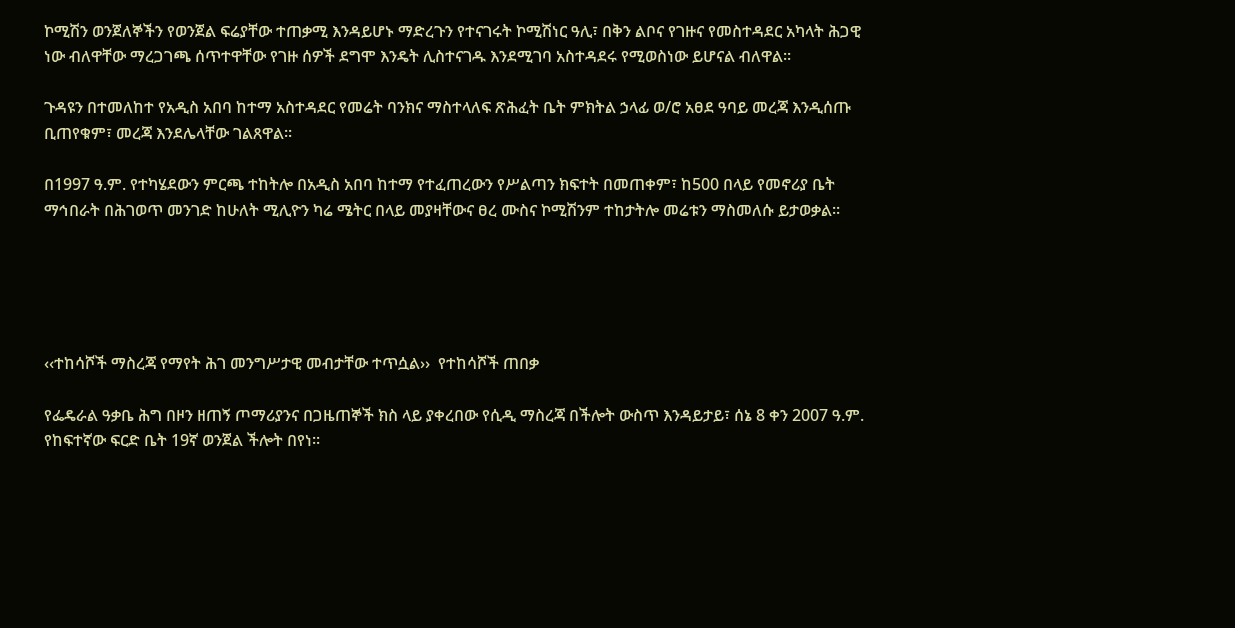ኮሚሽን ወንጀለኞችን የወንጀል ፍሬያቸው ተጠቃሚ እንዳይሆኑ ማድረጉን የተናገሩት ኮሚሽነር ዓሊ፣ በቅን ልቦና የገዙና የመስተዳደር አካላት ሕጋዊ ነው ብለዋቸው ማረጋገጫ ሰጥተዋቸው የገዙ ሰዎች ደግሞ እንዴት ሊስተናገዱ እንደሚገባ አስተዳደሩ የሚወስነው ይሆናል ብለዋል፡፡

ጉዳዩን በተመለከተ የአዲስ አበባ ከተማ አስተዳደር የመሬት ባንክና ማስተላለፍ ጽሕፈት ቤት ምክትል ኃላፊ ወ/ሮ አፀደ ዓባይ መረጃ እንዲሰጡ ቢጠየቁም፣ መረጃ እንደሌላቸው ገልጸዋል፡፡

በ1997 ዓ.ም. የተካሄደውን ምርጫ ተከትሎ በአዲስ አበባ ከተማ የተፈጠረውን የሥልጣን ክፍተት በመጠቀም፣ ከ500 በላይ የመኖሪያ ቤት ማኅበራት በሕገወጥ መንገድ ከሁለት ሚሊዮን ካሬ ሜትር በላይ መያዛቸውና ፀረ ሙስና ኮሚሽንም ተከታትሎ መሬቱን ማስመለሱ ይታወቃል፡፡





‹‹ተከሳሾች ማስረጃ የማየት ሕገ መንግሥታዊ መብታቸው ተጥሷል››  የተከሳሾች ጠበቃ

የፌዴራል ዓቃቤ ሕግ በዞን ዘጠኝ ጦማሪያንና በጋዜጠኞች ክስ ላይ ያቀረበው የሲዲ ማስረጃ በችሎት ውስጥ እንዳይታይ፣ ሰኔ 8 ቀን 2007 ዓ.ም. የከፍተኛው ፍርድ ቤት 19ኛ ወንጀል ችሎት በየነ፡፡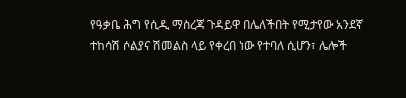የዓቃቤ ሕግ የሲዲ ማስረጃ ጉዳይዋ በሌለችበት የሚታየው አንደኛ ተከሳሽ ሶልያና ሽመልስ ላይ የቀረበ ነው የተባለ ሲሆን፣ ሌሎች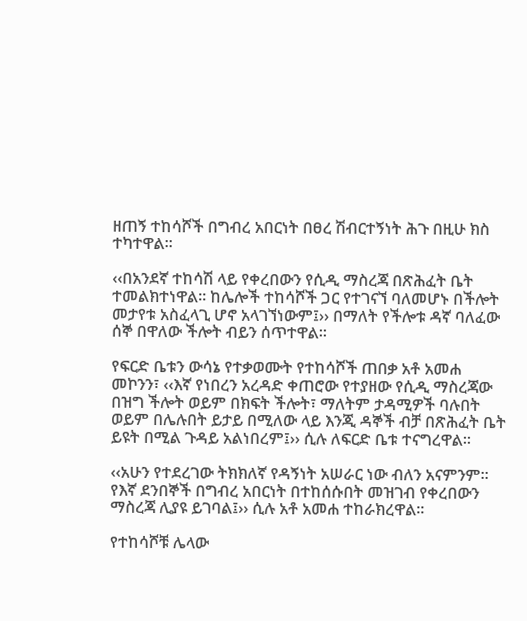ዘጠኝ ተከሳሾች በግብረ አበርነት በፀረ ሽብርተኝነት ሕጉ በዚሁ ክስ ተካተዋል፡፡

‹‹በአንደኛ ተከሳሽ ላይ የቀረበውን የሲዲ ማስረጃ በጽሕፈት ቤት ተመልክተነዋል፡፡ ከሌሎች ተከሳሾች ጋር የተገናኘ ባለመሆኑ በችሎት መታየቱ አስፈላጊ ሆኖ አላገኘነውም፤›› በማለት የችሎቱ ዳኛ ባለፈው ሰኞ በዋለው ችሎት ብይን ሰጥተዋል፡፡

የፍርድ ቤቱን ውሳኔ የተቃወሙት የተከሳሾች ጠበቃ አቶ አመሐ መኮንን፣ ‹‹እኛ የነበረን አረዳድ ቀጠሮው የተያዘው የሲዲ ማስረጃው በዝግ ችሎት ወይም በክፍት ችሎት፣ ማለትም ታዳሚዎች ባሉበት ወይም በሌሉበት ይታይ በሚለው ላይ እንጂ ዳኞች ብቻ በጽሕፈት ቤት ይዩት በሚል ጉዳይ አልነበረም፤›› ሲሉ ለፍርድ ቤቱ ተናግረዋል፡፡

‹‹አሁን የተደረገው ትክክለኛ የዳኝነት አሠራር ነው ብለን አናምንም፡፡ የእኛ ደንበኞች በግብረ አበርነት በተከሰሱበት መዝገብ የቀረበውን ማስረጃ ሊያዩ ይገባል፤›› ሲሉ አቶ አመሐ ተከራክረዋል፡፡

የተከሳሾቹ ሌላው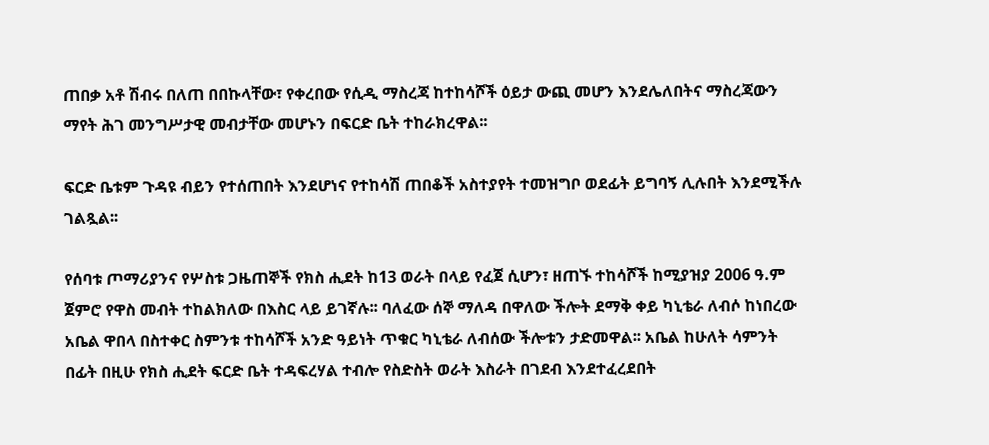ጠበቃ አቶ ሽብሩ በለጠ በበኩላቸው፣ የቀረበው የሲዲ ማስረጃ ከተከሳሾች ዕይታ ውጪ መሆን እንደሌለበትና ማስረጃውን ማየት ሕገ መንግሥታዊ መብታቸው መሆኑን በፍርድ ቤት ተከራክረዋል፡፡

ፍርድ ቤቱም ጉዳዩ ብይን የተሰጠበት እንደሆነና የተከሳሽ ጠበቆች አስተያየት ተመዝግቦ ወደፊት ይግባኝ ሊሉበት እንደሚችሉ ገልጿል፡፡

የሰባቱ ጦማሪያንና የሦስቱ ጋዜጠኞች የክስ ሒደት ከ13 ወራት በላይ የፈጀ ሲሆን፣ ዘጠኙ ተከሳሾች ከሚያዝያ 2006 ዓ.ም ጀምሮ የዋስ መብት ተከልክለው በእስር ላይ ይገኛሉ፡፡ ባለፈው ሰኞ ማለዳ በዋለው ችሎት ደማቅ ቀይ ካኒቴራ ለብሶ ከነበረው አቤል ዋበላ በስተቀር ስምንቱ ተከሳሾች አንድ ዓይነት ጥቁር ካኒቴራ ለብሰው ችሎቱን ታድመዋል፡፡ አቤል ከሁለት ሳምንት በፊት በዚሁ የክስ ሒደት ፍርድ ቤት ተዳፍረሃል ተብሎ የስድስት ወራት እስራት በገደብ እንደተፈረደበት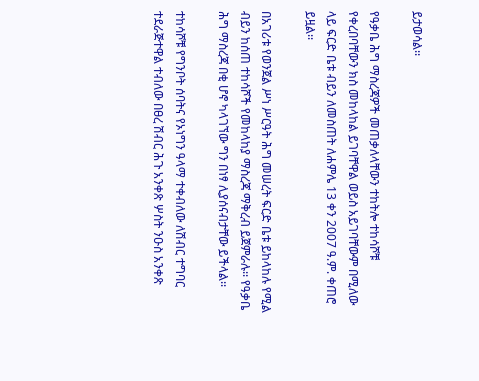ይታወሳል፡፡

የዓቃቤ ሕግ ማስረጃዎች መጠቃለላቸውን ተከትሎ ተከሳሾቹ የቀረበባቸውን ክስ መከላከል ይገባቸዋል ወይስ አይገባቸውም በሚለው ላይ ፍርድ ቤቱ ብይን ለመስጠት ለሐምሌ 13 ቀን 2007 ዓ.ም. ቀጠሮ ይዟል፡፡

በአገሪቱ የወንጀል ሥነ ሥርዓት ሕግ መሠረት ፍርድ ቤቱ ይከላከሉ የሚል ብይን ከሰጠ ተከሳሾች የመከላከያ ማስረጃ ማቅረብ ይጀምራሉ፡፡ የዓቃቤ ሕግ ማስረጃ በቂ ሆኖ ካላገኘው ግን በነፃ ሊያሰናብታቸው ይችላል፡፡

ተከሳሾቹ የግንቦት ሰባትና የኦነግን ዓላማ ተቀብለው ለሽብር ተግባር ተደራጅተዋል ተብለው በፀረ ሽብር ሕጉ አንቀጽ ሦስት ንዑስ አንቀጽ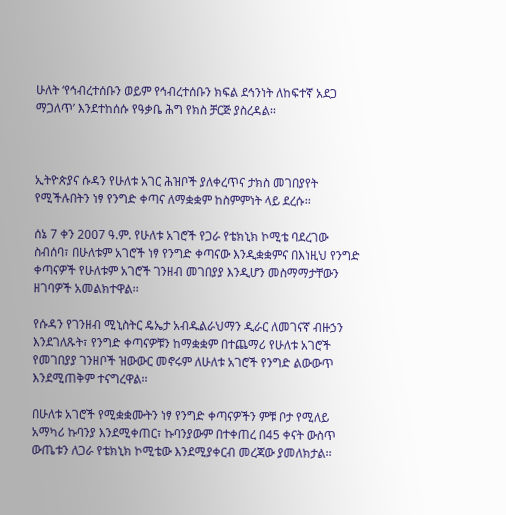ሁለት ‘የኅብረተሰቡን ወይም የኅብረተሰቡን ክፍል ደኅንነት ለከፍተኛ አደጋ ማጋለጥ’ እንደተከሰሱ የዓቃቤ ሕግ የክስ ቻርጅ ያስረዳል፡፡



ኢትዮጵያና ሱዳን የሁለቱ አገር ሕዝቦች ያለቀረጥና ታክስ መገበያየት የሚችሉበትን ነፃ የንግድ ቀጣና ለማቋቋም ከስምምነት ላይ ደረሱ፡፡

ሰኔ 7 ቀን 2007 ዓ.ም. የሁለቱ አገሮች የጋራ የቴክኒክ ኮሚቴ ባደረገው ስብሰባ፣ በሁለቱም አገሮች ነፃ የንግድ ቀጣናው እንዲቋቋምና በእነዚህ የንግድ ቀጣናዎች የሁለቱም አገሮች ገንዘብ መገበያያ እንዲሆን መስማማታቸውን ዘገባዎች አመልክተዋል፡፡

የሱዳን የገንዘብ ሚኒስትር ዴኤታ አብዱልራህማን ዲራር ለመገናኛ ብዙኃን እንደገለጹት፣ የንግድ ቀጣናዎቹን ከማቋቋም በተጨማሪ የሁለቱ አገሮች የመገበያያ ገንዘቦች ዝውውር መኖሩም ለሁለቱ አገሮች የንግድ ልውውጥ እንደሚጠቅም ተናግረዋል፡፡

በሁለቱ አገሮች የሚቋቋሙትን ነፃ የንግድ ቀጣናዎችን ምቹ ቦታ የሚለይ አማካሪ ኩባንያ እንደሚቀጠር፣ ኩባንያውም በተቀጠረ በ45 ቀናት ውስጥ ውጤቱን ለጋራ የቴክኒክ ኮሚቴው እንደሚያቀርብ መረጃው ያመለክታል፡፡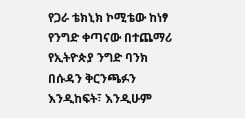የጋራ ቴክኒክ ኮሚቴው ከነፃ የንግድ ቀጣናው በተጨማሪ የኢትዮጵያ ንግድ ባንክ በሱዳን ቅርንጫፉን እንዲከፍት፣ እንዲሁም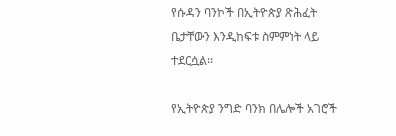የሱዳን ባንኮች በኢትዮጵያ ጽሕፈት ቤታቸውን እንዲከፍቱ ስምምነት ላይ ተደርሷል፡፡

የኢትዮጵያ ንግድ ባንክ በሌሎች አገሮች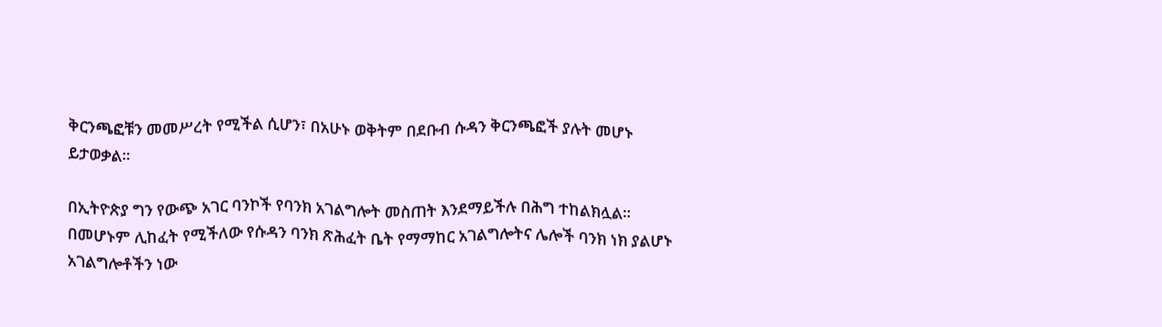ቅርንጫፎቹን መመሥረት የሚችል ሲሆን፣ በአሁኑ ወቅትም በደቡብ ሱዳን ቅርንጫፎች ያሉት መሆኑ ይታወቃል፡፡

በኢትዮጵያ ግን የውጭ አገር ባንኮች የባንክ አገልግሎት መስጠት እንደማይችሉ በሕግ ተከልክሏል፡፡ በመሆኑም ሊከፈት የሚችለው የሱዳን ባንክ ጽሕፈት ቤት የማማከር አገልግሎትና ሌሎች ባንክ ነክ ያልሆኑ አገልግሎቶችን ነው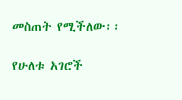መስጠት የሚችለው፡፡

የሁለቱ አገሮች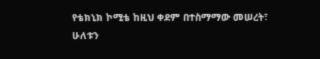የቴክኒክ ኮሚቴ ከዚህ ቀደም በተስማማው መሠረት፣ ሁለቱን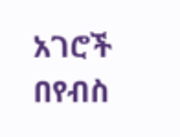አገሮች በየብስ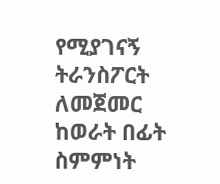የሚያገናኝ ትራንስፖርት ለመጀመር ከወራት በፊት ስምምነት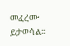መፈረሙ ይታወሳል፡፡